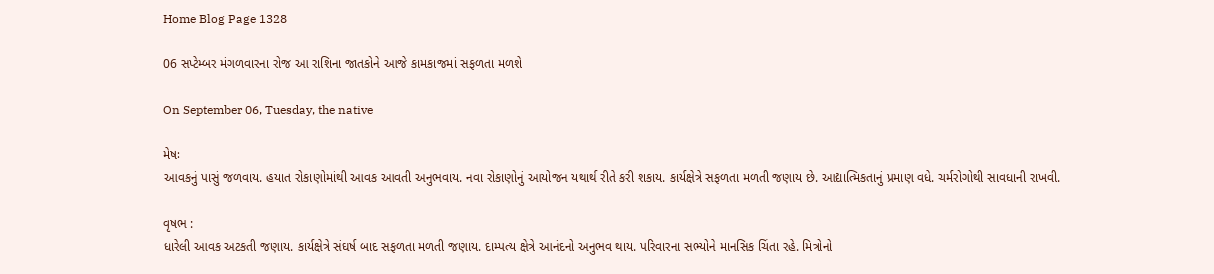Home Blog Page 1328

06 સપ્ટેમ્બર મંગળવારના રોજ આ રાશિના જાતકોને આજે કામકાજમાં સફળતા મળશે

On September 06, Tuesday, the native

મેષઃ
આવકનું પાસું જળવાય. હયાત રોકાણોમાંથી આવક આવતી અનુભવાય. નવા રોકાણોનું આયોજન યથાર્થ રીતે કરી શકાય. કાર્યક્ષેત્રે સફળતા મળતી જણાય છે. આદ્યાત્મિકતાનું પ્રમાણ વધે. ચર્મરોગોથી સાવધાની રાખવી.

વૃષભ :
ધારેલી આવક અટકતી જણાય. કાર્યક્ષેત્રે સંઘર્ષ બાદ સફળતા મળતી જણાય. દામ્પત્ય ક્ષેત્રે આનંદનો અનુભવ થાય. પરિવારના સભ્યોને માનસિક ચિંતા રહે. મિત્રોનો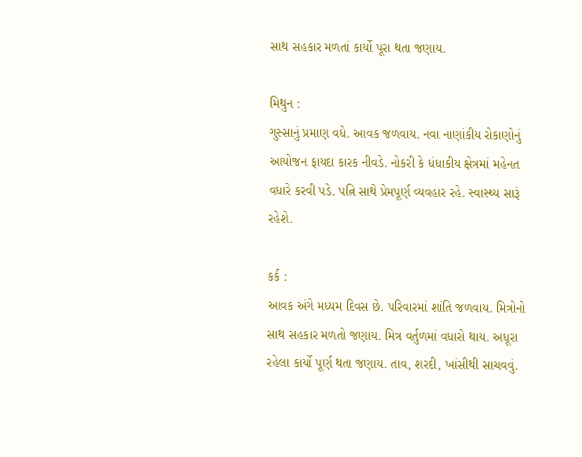સાથ સહકાર મળતાં કાર્યો પૂરા થતા જણાય.

મિથુન :
ગુસ્સાનું પ્રમાણ વધે. આવક જળવાય. નવા નાણાંકીય રોકાણોનું આયોજન ફાયદા કારક નીવડે. નોકરી કે ધંધાકીય ક્ષેત્રમાં મહેનત વધારે કરવી પડે. પત્નિ સાથે પ્રેમપૂર્ણ વ્યવહાર રહે. સ્વાસ્થ્ય સારૂં રહેશે.

કર્ક :
આવક અંગે મધ્યમ દિવસ છે. પરિવારમાં શાંતિ જળવાય. મિત્રોનો સાથ સહકાર મળતો જણાય. મિત્ર વર્તુળમાં વધારો થાય. અધૂરા રહેલા કાર્યો પૂર્ણ થતા જણાય. તાવ, શરદી, ખાંસીથી સાચવવું.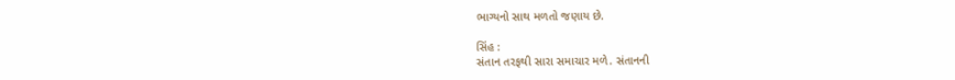ભાગ્યનો સાથ મળતો જણાય છે.

સિંહ :
સંતાન તરફથી સારા સમાચાર મળે. સંતાનની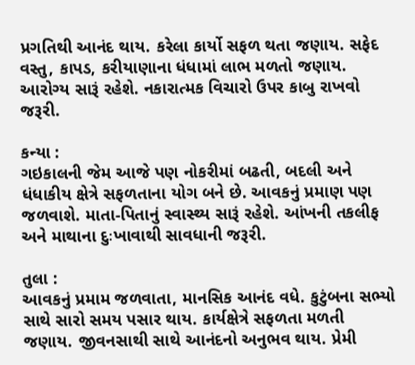પ્રગતિથી આનંદ થાય. કરેલા કાર્યો સફળ થતા જણાય. સફેદ વસ્તુ, કાપડ, કરીયાણાના ધંધામાં લાભ મળતો જણાય. આરોગ્ય સારૂં રહેશે. નકારાત્મક વિચારો ઉપર કાબુ રાખવો જરૂરી.

કન્યા :
ગઇકાલની જેમ આજે પણ નોકરીમાં બઢતી, બદલી અને ધંધાકીય ક્ષેત્રે સફળતાના યોગ બને છે. આવકનું પ્રમાણ પણ જળવાશે. માતા-પિતાનું સ્વાસ્થ્ય સારૂં રહેશે. આંખની તકલીફ અને માથાના દુઃખાવાથી સાવધાની જરૂરી.

તુલા :
આવકનું પ્રમામ જળવાતા, માનસિક આનંદ વધે. કુટુંબના સભ્યો સાથે સારો સમય પસાર થાય. કાર્યક્ષેત્રે સફળતા મળતી જણાય. જીવનસાથી સાથે આનંદનો અનુભવ થાય. પ્રેમી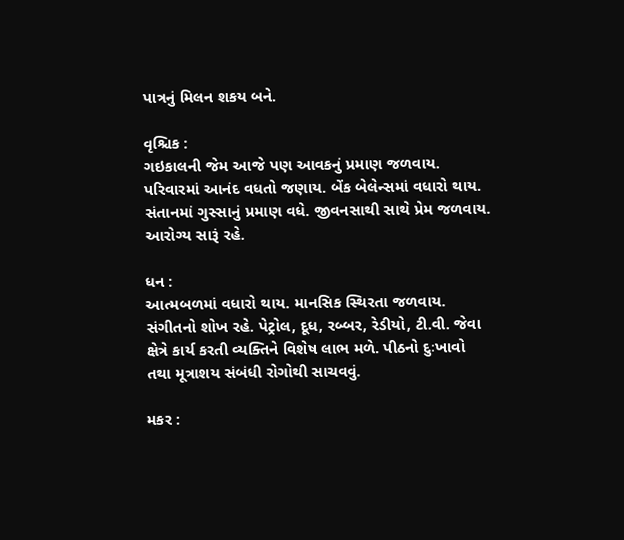પાત્રનું મિલન શકય બને.

વૃશ્ચિક :
ગઇકાલની જેમ આજે પણ આવકનું પ્રમાણ જળવાય. પરિવારમાં આનંદ વધતો જણાય. બેંક બેલેન્સમાં વધારો થાય. સંતાનમાં ગુસ્સાનું પ્રમાણ વધે. જીવનસાથી સાથે પ્રેમ જળવાય. આરોગ્ય સારૂં રહે.

ધન :
આત્મબળમાં વધારો થાય. માનસિક સ્થિરતા જળવાય. સંગીતનો શોખ રહે. પેટ્રોલ, દૂધ, રબ્બર, રેડીયો, ટી.વી. જેવા ક્ષેત્રે કાર્ય કરતી વ્યક્તિને વિશેષ લાભ મળે. પીઠનો દુઃખાવો તથા મૂત્રાશય સંબંધી રોગોથી સાચવવું.

મકર :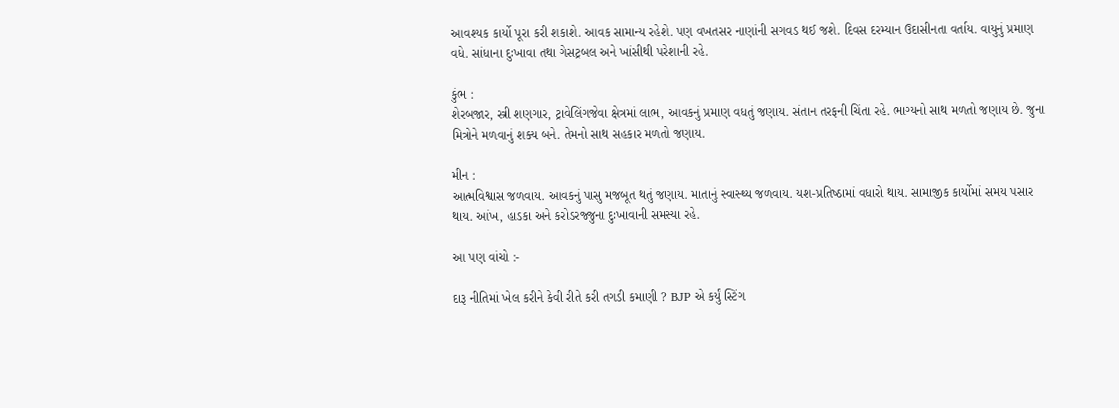આવશ્યક કાર્યો પૂરા કરી શકાશે. આવક સામાન્ય રહેશે. પણ વખતસર નાણાંની સગવડ થઈ જશે. દિવસ દરમ્યાન ઉદાસીનતા વર્તાય. વાયુનું પ્રમાણ વધે. સાંધાના દુઃખાવા તથા ગેસટ્રબલ અને ખાંસીથી પરેશાની રહે.

કુંભ :
શેરબજાર, સ્ત્રી શણગાર, ટ્રાવેલિંગજેવા ક્ષેત્રમાં લાભ, આવકનું પ્રમાણ વધતું જણાય. સંતાન તરફની ચિંતા રહે. ભાગ્યનો સાથ મળતો જણાય છે. જુના મિત્રોને મળવાનું શક્ય બને. તેમનો સાથ સહકાર મળતો જણાય.

મીન :
આત્મવિશ્વાસ જળવાય. આવકનું પાસુ મજબૂત થતું જણાય. માતાનું સ્વાસ્થ્ય જળવાય. યશ-પ્રતિષ્‍ઠામાં વધારો થાય. સામાજીક કાર્યોમાં સમય પસાર થાય. આંખ, હાડકા અને કરોડરજ્જુના દુઃખાવાની સમસ્યા રહે.

આ પણ વાંચો :-

દારૂ નીતિમાં ખેલ કરીને કેવી રીતે કરી તગડી કમાણી ? BJP એ કર્યું સ્ટિંગ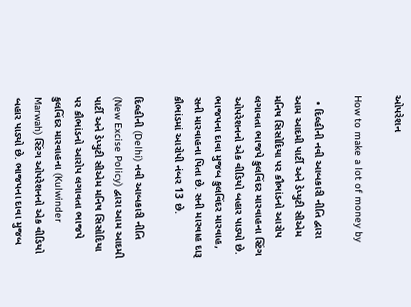ઓપરેશન

How to make a lot of money by

  • દિલ્હીની નવી આબકારી નીતિ દ્વારા આમ આદમી પાર્ટી અને ડેપ્યુટી સીએમ મનિષ સિસોદિયા પર કૌભાંડનો આરોપ લગાવતા ભાજપે કુલવિંદર મારવાહના સ્ટિંગ ઓપરેશનનો એક વીડિયો બહાર પાડ્યો છે. ભાજપના દાવા મુજબ કુલવિંદર મારવાહ, સની મારવાહના પિતા છે. સની મારવાહ દારૂ કૌભાંડમાં આરોપી નંબર 13 છે.

દિલ્હીની (Delhi) નવી આબકારી નીતિ (New Excise Policy) દ્વારા આમ આદમી પાર્ટી અને ડેપ્યુટી સીએમ મનિષ સિસોદિયા પર કૌભાંડનો આરોપ લગાવતા ભાજપે કુલવિંદર મારવાહના (Kulwinder Marwah) સ્ટિંગ ઓપરેશનનો એક વીડિયો બહાર પાડ્યો છે. ભાજપના દાવા મુજબ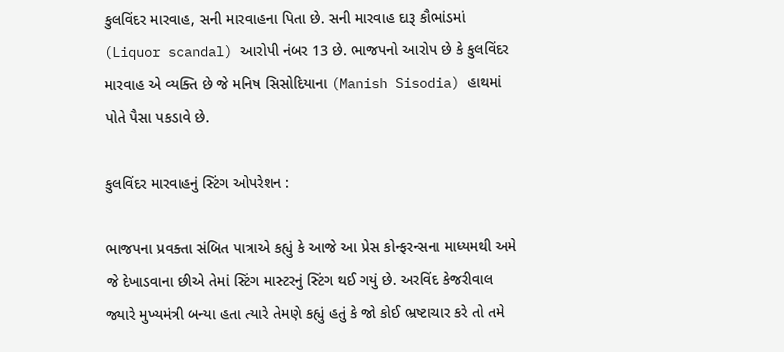કુલવિંદર મારવાહ, સની મારવાહના પિતા છે. સની મારવાહ દારૂ કૌભાંડમાં (Liquor scandal) આરોપી નંબર 13 છે. ભાજપનો આરોપ છે કે કુલવિંદર મારવાહ એ વ્યક્તિ છે જે મનિષ સિસોદિયાના (Manish Sisodia) હાથમાં પોતે પૈસા પકડાવે છે.

કુલવિંદર મારવાહનું સ્ટિંગ ઓપરેશન :

ભાજપના પ્રવક્તા સંબિત પાત્રાએ કહ્યું કે આજે આ પ્રેસ કોન્ફરન્સના માધ્યમથી અમે જે દેખાડવાના છીએ તેમાં સ્ટિંગ માસ્ટરનું સ્ટિંગ થઈ ગયું છે. અરવિંદ કેજરીવાલ જ્યારે મુખ્યમંત્રી બન્યા હતા ત્યારે તેમણે કહ્યું હતું કે જો કોઈ ભ્રષ્ટાચાર કરે તો તમે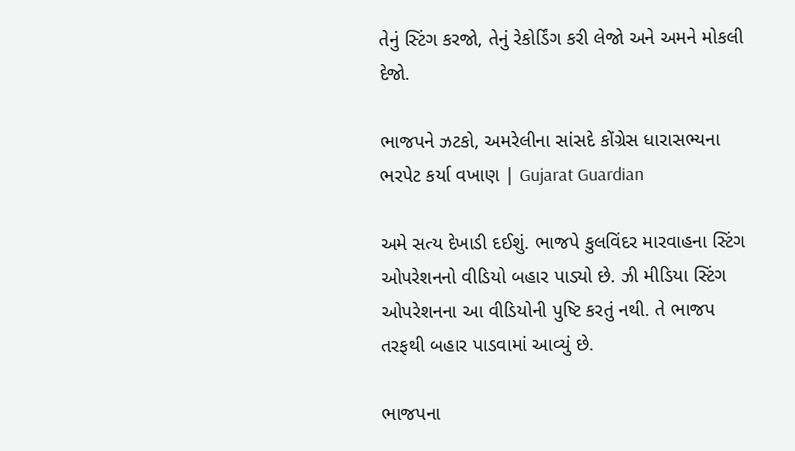તેનું સ્ટિંગ કરજો, તેનું રેકોર્ડિંગ કરી લેજો અને અમને મોકલી દેજો.

ભાજપને ઝટકો, અમરેલીના સાંસદે કોંગ્રેસ ધારાસભ્યના ભરપેટ કર્યા વખાણ | Gujarat Guardian

અમે સત્ય દેખાડી દઈશું. ભાજપે કુલવિંદર મારવાહના સ્ટિંગ ઓપરેશનનો વીડિયો બહાર પાડ્યો છે. ઝી મીડિયા સ્ટિંગ ઓપરેશનના આ વીડિયોની પુષ્ટિ કરતું નથી. તે ભાજપ તરફથી બહાર પાડવામાં આવ્યું છે.

ભાજપના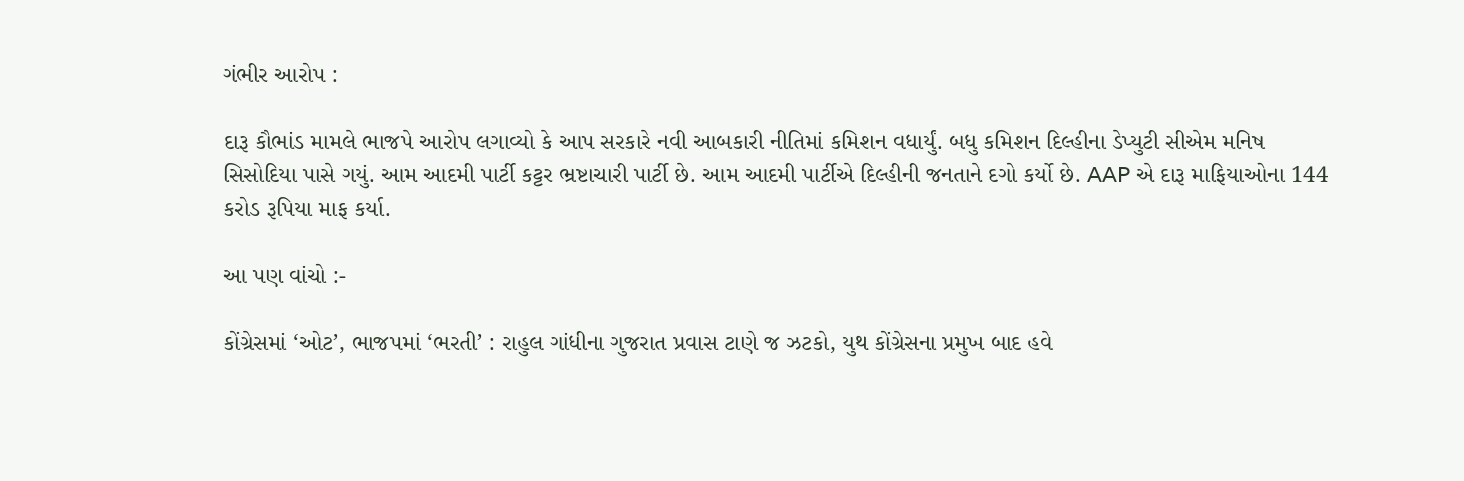ગંભીર આરોપ :

દારૂ કૌભાંડ મામલે ભાજપે આરોપ લગાવ્યો કે આપ સરકારે નવી આબકારી નીતિમાં કમિશન વધાર્યું. બધુ કમિશન દિલ્હીના ડેપ્યુટી સીએમ મનિષ સિસોદિયા પાસે ગયું. આમ આદમી પાર્ટી કટ્ટર ભ્રષ્ટાચારી પાર્ટી છે. આમ આદમી પાર્ટીએ દિલ્હીની જનતાને દગો કર્યો છે. AAP એ દારૂ માફિયાઓના 144 કરોડ રૂપિયા માફ કર્યા.

આ પણ વાંચો :-

કોંગ્રેસમાં ‘ઓટ’, ભાજપમાં ‘ભરતી’ : રાહુલ ગાંધીના ગુજરાત પ્રવાસ ટાણે જ ઝટકો, યુથ કોંગ્રેસના પ્રમુખ બાદ હવે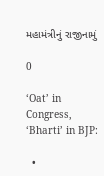મહામંત્રીનું રાજીનામું

0

‘Oat’ in Congress, ‘Bharti’ in BJP:

  •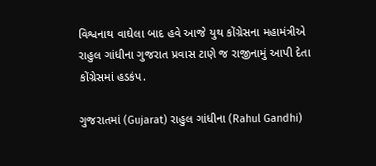વિશ્વનાથ વાઘેલા બાદ હવે આજે યુથ કોંગ્રેસના મહામંત્રીએ રાહુલ ગાંધીના ગુજરાત પ્રવાસ ટાણે જ રાજીનામું આપી દેતા કોંગ્રેસમાં હડકંપ.

ગુજરાતમાં (Gujarat) રાહુલ ગાંધીના (Rahul Gandhi)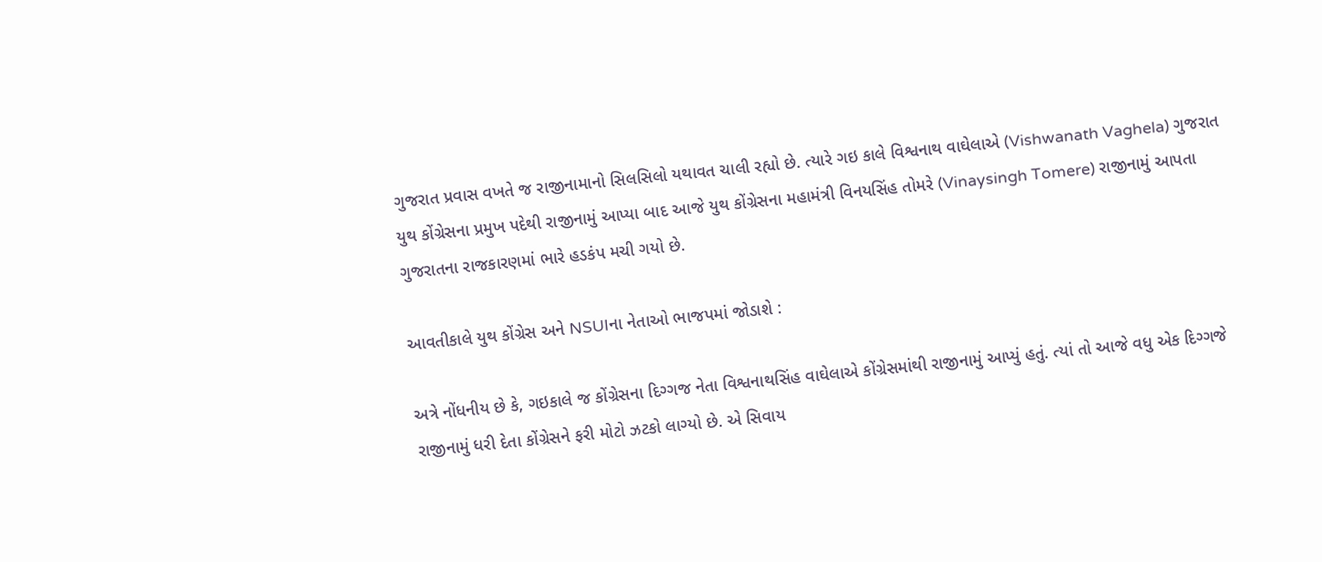ગુજરાત પ્રવાસ વખતે જ રાજીનામાનો સિલસિલો યથાવત ચાલી રહ્યો છે. ત્યારે ગઇ કાલે વિશ્વનાથ વાઘેલાએ (Vishwanath Vaghela) ગુજરાત યુથ કોંગ્રેસના પ્રમુખ પદેથી રાજીનામું આપ્યા બાદ આજે યુથ કોંગ્રેસના મહામંત્રી વિનયસિંહ તોમરે (Vinaysingh Tomere) રાજીનામું આપતા ગુજરાતના રાજકારણમાં ભારે હડકંપ મચી ગયો છે.

આવતીકાલે યુથ કોંગ્રેસ અને NSUIના નેતાઓ ભાજપમાં જોડાશે :

અત્રે નોંધનીય છે કે, ગઇકાલે જ કોંગ્રેસના દિગ્ગજ નેતા વિશ્વનાથસિંહ વાઘેલાએ કોંગ્રેસમાંથી રાજીનામું આપ્યું હતું. ત્યાં તો આજે વધુ એક દિગ્ગજે રાજીનામું ધરી દેતા કોંગ્રેસને ફરી મોટો ઝટકો લાગ્યો છે. એ સિવાય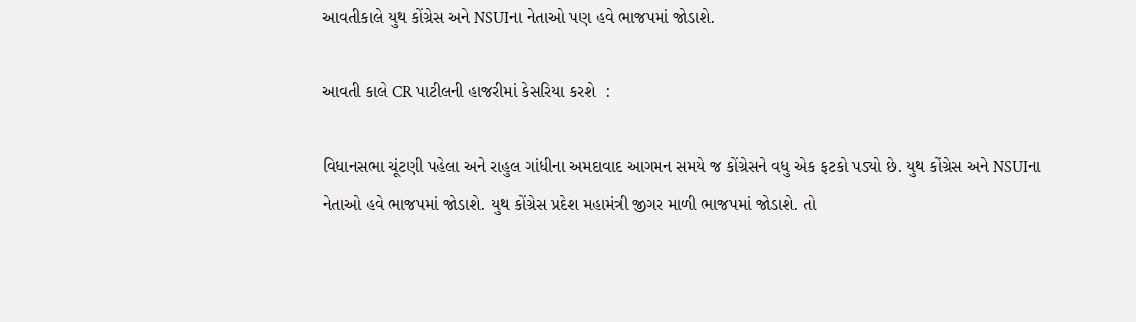આવતીકાલે યુથ કોંગ્રેસ અને NSUIના નેતાઓ પણ હવે ભાજપમાં જોડાશે.

આવતી કાલે CR પાટીલની હાજરીમાં કેસરિયા કરશે  :

વિધાનસભા ચૂંટણી પહેલા અને રાહુલ ગાંધીના અમદાવાદ આગમન સમયે જ કોંગ્રેસને વધુ એક ફટકો પડ્યો છે. યુથ કોંગ્રેસ અને NSUIના નેતાઓ હવે ભાજપમાં જોડાશે. યુથ કોંગ્રેસ પ્રદેશ મહામંત્રી જીગર માળી ભાજપમાં જોડાશે. તો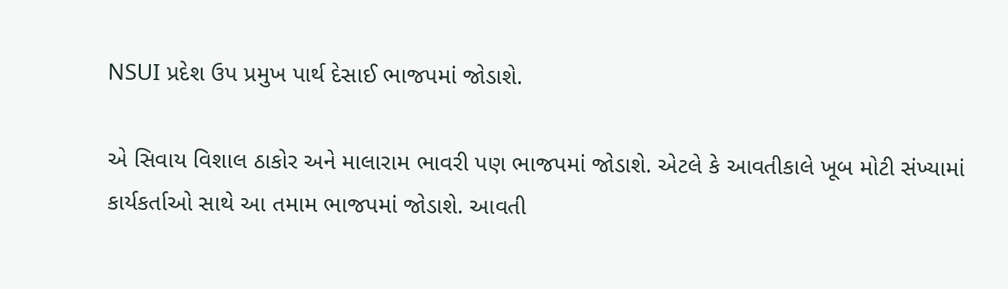NSUI પ્રદેશ ઉપ પ્રમુખ પાર્થ દેસાઈ ભાજપમાં જોડાશે.

એ સિવાય વિશાલ ઠાકોર અને માલારામ ભાવરી પણ ભાજપમાં જોડાશે. એટલે કે આવતીકાલે ખૂબ મોટી સંખ્યામાં કાર્યકર્તાઓ સાથે આ તમામ ભાજપમાં જોડાશે. આવતી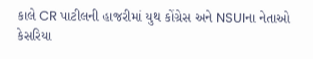કાલે CR પાટીલની હાજરીમાં યુથ કોંગ્રેસ અને NSUIના નેતાઓ કેસરિયા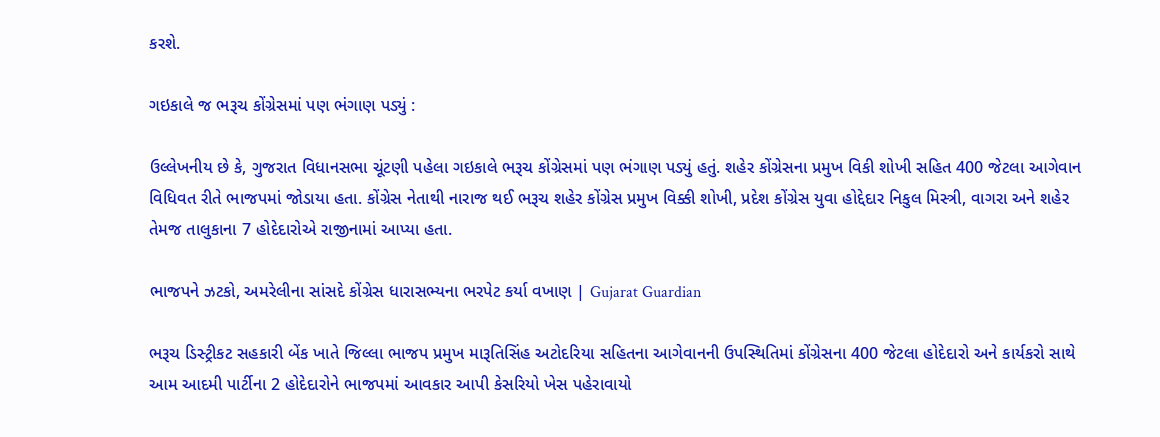કરશે.

ગઇકાલે જ ભરૂચ કોંગ્રેસમાં પણ ભંગાણ પડ્યું :

ઉલ્લેખનીય છે કે, ગુજરાત વિધાનસભા ચૂંટણી પહેલા ગઇકાલે ભરૂચ કોંગ્રેસમાં પણ ભંગાણ પડ્યું હતું. શહેર કોંગ્રેસના પ્રમુખ વિકી શોખી સહિત 400 જેટલા આગેવાન વિધિવત રીતે ભાજપમાં જોડાયા હતા. કોંગ્રેસ નેતાથી નારાજ થઈ ભરૂચ શહેર કોંગ્રેસ પ્રમુખ વિક્કી શોખી, પ્રદેશ કોંગ્રેસ યુવા હોદ્દેદાર નિકુલ મિસ્ત્રી, વાગરા અને શહેર તેમજ તાલુકાના 7 હોદેદારોએ રાજીનામાં આપ્યા હતા.

ભાજપને ઝટકો, અમરેલીના સાંસદે કોંગ્રેસ ધારાસભ્યના ભરપેટ કર્યા વખાણ | Gujarat Guardian

ભરૂચ ડિસ્ટ્રીકટ સહકારી બેંક ખાતે જિલ્લા ભાજપ પ્રમુખ મારૂતિસિંહ અટોદરિયા સહિતના આગેવાનની ઉપસ્થિતિમાં કોંગ્રેસના 400 જેટલા હોદેદારો અને કાર્યકરો સાથે આમ આદમી પાર્ટીના 2 હોદેદારોને ભાજપમાં આવકાર આપી કેસરિયો ખેસ પહેરાવાયો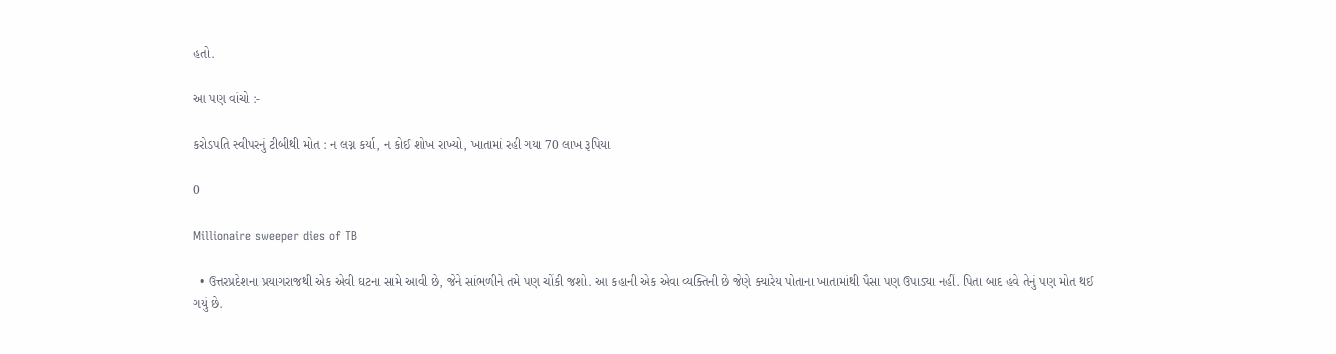હતો.

આ પણ વાંચો :-

કરોડપતિ સ્વીપરનું ટીબીથી મોત : ન લગ્ન કર્યા, ન કોઈ શોખ રાખ્યો, ખાતામાં રહી ગયા 70 લાખ રૂપિયા

0

Millionaire sweeper dies of TB

  • ઉત્તરપ્રદેશના પ્રયાગરાજથી એક એવી ઘટના સામે આવી છે, જેને સાંભળીને તમે પણ ચોંકી જશો. આ કહાની એક એવા વ્યક્તિની છે જેણે ક્યારેય પોતાના ખાતામાંથી પૈસા પણ ઉપાડ્યા નહીં. પિતા બાદ હવે તેનું પણ મોત થઈ ગયું છે.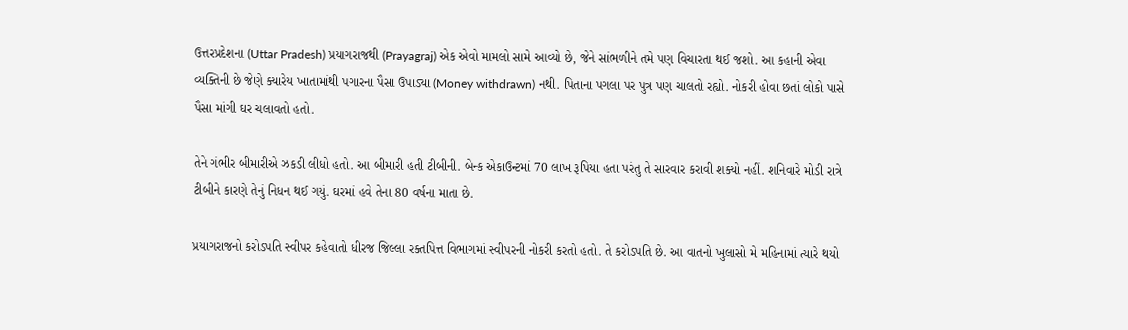ઉત્તરપ્રદેશના (Uttar Pradesh) પ્રયાગરાજથી (Prayagraj) એક એવો મામલો સામે આવ્યો છે, જેને સાંભળીને તમે પણ વિચારતા થઈ જશો. આ કહાની એવા વ્યક્તિની છે જેણે ક્યારેય ખાતામાંથી પગારના પૈસા ઉપાડ્યા (Money withdrawn) નથી. પિતાના પગલા પર પુત્ર પણ ચાલતો રહ્યો. નોકરી હોવા છતાં લોકો પાસે પૈસા માંગી ઘર ચલાવતો હતો.

તેને ગંભીર બીમારીએ ઝકડી લીધો હતો. આ બીમારી હતી ટીબીની. બેન્ક એકાઉન્ટમાં 70 લાખ રૂપિયા હતા પરંતુ તે સારવાર કરાવી શક્યો નહીં. શનિવારે મોડી રાત્રે ટીબીને કારણે તેનું નિધન થઈ ગયું. ઘરમાં હવે તેના 80 વર્ષના માતા છે.

પ્રયાગરાજનો કરોડપતિ સ્વીપર કહેવાતો ધીરજ જિલ્લા રક્તપિત્ત વિભાગમાં સ્વીપરની નોકરી કરતો હતો. તે કરોડપતિ છે. આ વાતનો ખુલાસો મે મહિનામાં ત્યારે થયો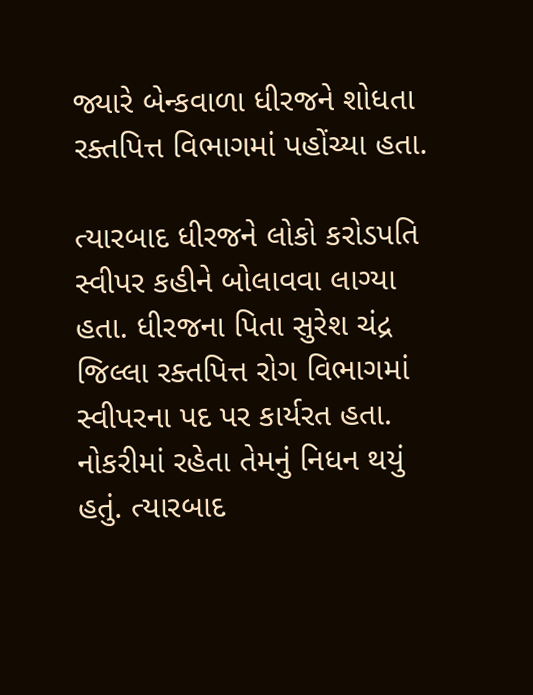જ્યારે બેન્કવાળા ધીરજને શોધતા રક્તપિત્ત વિભાગમાં પહોંચ્યા હતા.

ત્યારબાદ ધીરજને લોકો કરોડપતિ સ્વીપર કહીને બોલાવવા લાગ્યા હતા. ધીરજના પિતા સુરેશ ચંદ્ર જિલ્લા રક્તપિત્ત રોગ વિભાગમાં સ્વીપરના પદ પર કાર્યરત હતા. નોકરીમાં રહેતા તેમનું નિધન થયું હતું. ત્યારબાદ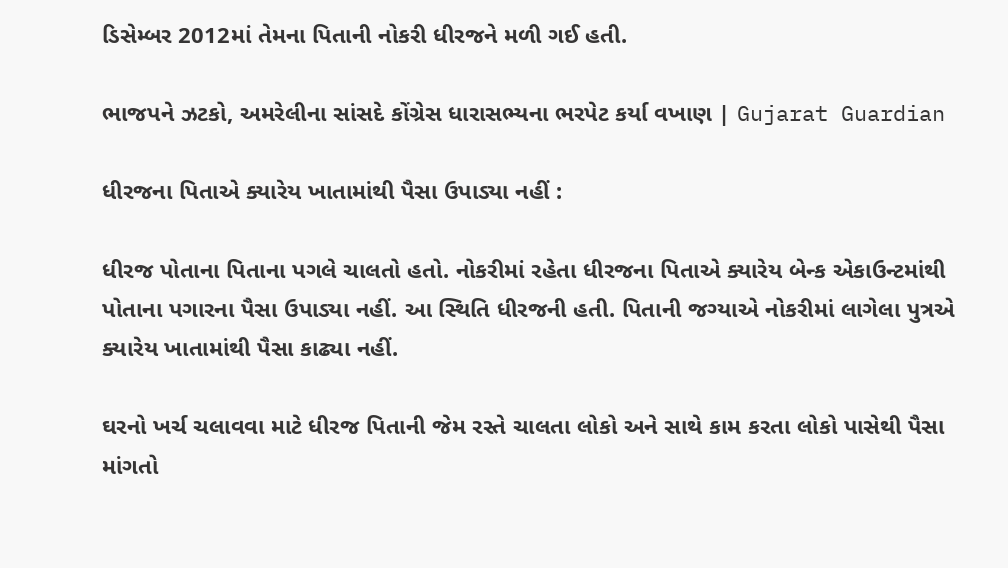ડિસેમ્બર 2012માં તેમના પિતાની નોકરી ધીરજને મળી ગઈ હતી.

ભાજપને ઝટકો, અમરેલીના સાંસદે કોંગ્રેસ ધારાસભ્યના ભરપેટ કર્યા વખાણ | Gujarat Guardian

ધીરજના પિતાએ ક્યારેય ખાતામાંથી પૈસા ઉપાડ્યા નહીં :

ધીરજ પોતાના પિતાના પગલે ચાલતો હતો. નોકરીમાં રહેતા ધીરજના પિતાએ ક્યારેય બેન્ક એકાઉન્ટમાંથી પોતાના પગારના પૈસા ઉપાડ્યા નહીં. આ સ્થિતિ ધીરજની હતી. પિતાની જગ્યાએ નોકરીમાં લાગેલા પુત્રએ ક્યારેય ખાતામાંથી પૈસા કાઢ્યા નહીં.

ઘરનો ખર્ચ ચલાવવા માટે ધીરજ પિતાની જેમ રસ્તે ચાલતા લોકો અને સાથે કામ કરતા લોકો પાસેથી પૈસા માંગતો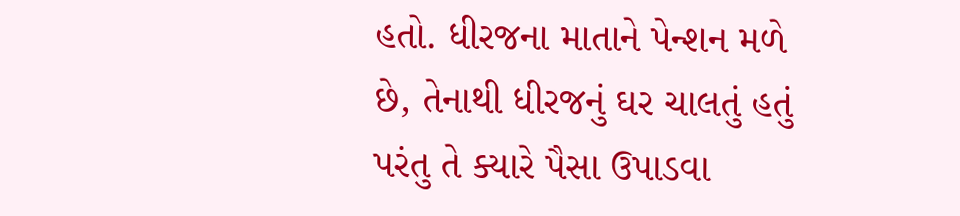હતો. ધીરજના માતાને પેન્શન મળે છે, તેનાથી ધીરજનું ઘર ચાલતું હતું પરંતુ તે ક્યારે પૈસા ઉપાડવા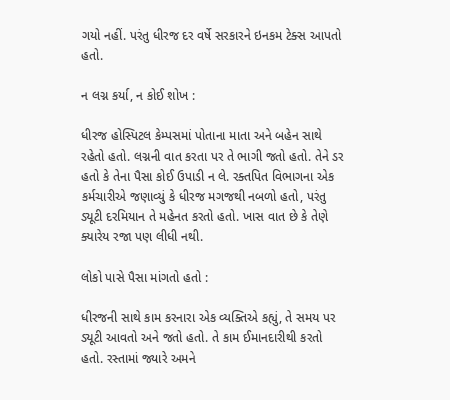ગયો નહીં. પરંતુ ધીરજ દર વર્ષે સરકારને ઇનકમ ટેક્સ આપતો હતો.

ન લગ્ન કર્યા, ન કોઈ શોખ :

ધીરજ હોસ્પિટલ કેમ્પસમાં પોતાના માતા અને બહેન સાથે રહેતો હતો. લગ્નની વાત કરતા પર તે ભાગી જતો હતો. તેને ડર હતો કે તેના પૈસા કોઈ ઉપાડી ન લે. રક્તપિત વિભાગના એક કર્મચારીએ જણાવ્યું કે ધીરજ મગજથી નબળો હતો, પરંતુ ડ્યૂટી દરમિયાન તે મહેનત કરતો હતો. ખાસ વાત છે કે તેણે ક્યારેય રજા પણ લીધી નથી.

લોકો પાસે પૈસા માંગતો હતો :

ધીરજની સાથે કામ કરનારા એક વ્યક્તિએ કહ્યું, તે સમય પર ડ્યૂટી આવતો અને જતો હતો. તે કામ ઈમાનદારીથી કરતો હતો. રસ્તામાં જ્યારે અમને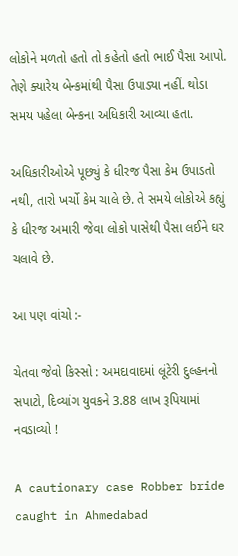લોકોને મળતો હતો તો કહેતો હતો ભાઈ પૈસા આપો. તેણે ક્યારેય બેન્કમાંથી પૈસા ઉપાડ્યા નહીં. થોડા સમય પહેલા બેન્કના અધિકારી આવ્યા હતા.

અધિકારીઓએ પૂછ્યું કે ધીરજ પૈસા કેમ ઉપાડતો નથી, તારો ખર્ચો કેમ ચાલે છે. તે સમયે લોકોએ કહ્યું કે ધીરજ અમારી જેવા લોકો પાસેથી પૈસા લઈને ઘર ચલાવે છે.

આ પણ વાંચો :-

ચેતવા જેવો કિસ્સો : અમદાવાદમાં લૂંટેરી દુલ્હનનો સપાટો, દિવ્યાંગ યુવકને 3.88 લાખ રૂપિયામાં નવડાવ્યો !

A cautionary case Robber bride caught in Ahmedabad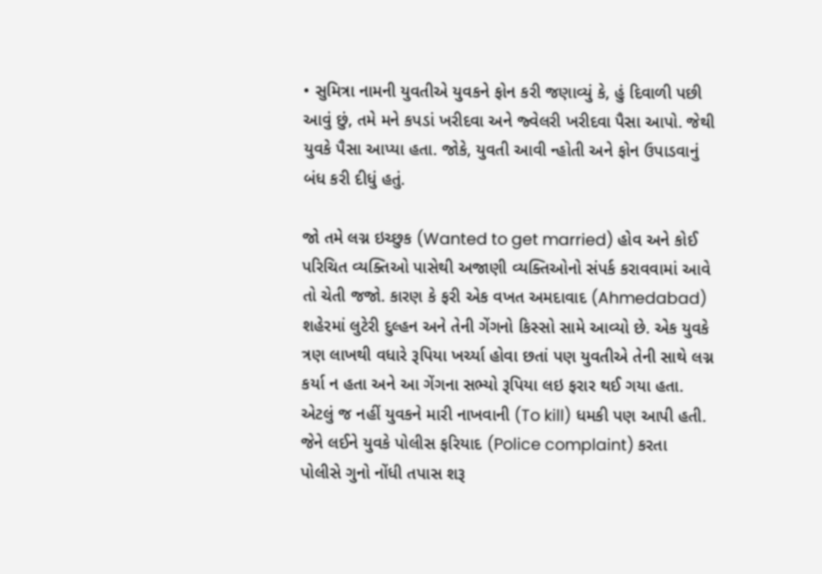• સુમિત્રા નામની યુવતીએ યુવકને ફોન કરી જણાવ્યું કે, હું દિવાળી પછી આવું છું, તમે મને કપડાં ખરીદવા અને જ્વેલરી ખરીદવા પૈસા આપો. જેથી યુવકે પૈસા આપ્યા હતા. જોકે, યુવતી આવી ન્હોતી અને ફોન ઉપાડવાનું બંધ કરી દીધું હતું.

જો તમે લગ્ન ઇચ્છુક (Wanted to get married) હોવ અને કોઈ પરિચિત વ્યક્તિઓ પાસેથી અજાણી વ્યક્તિઓનો સંપર્ક કરાવવામાં આવે તો ચેતી જજો. કારણ કે ફરી એક વખત અમદાવાદ (Ahmedabad) શહેરમાં લુટેરી દુલ્હન અને તેની ગેંગનો કિસ્સો સામે આવ્યો છે. એક યુવકે ત્રણ લાખથી વધારે રૂપિયા ખર્ચ્યા હોવા છતાં પણ યુવતીએ તેની સાથે લગ્ન કર્યા ન હતા અને આ ગેંગના સભ્યો રૂપિયા લઇ ફરાર થઈ ગયા હતા. એટલું જ નહીં યુવકને મારી નાખવાની (To kill) ધમકી પણ આપી હતી. જેને લઈને યુવકે પોલીસ ફરિયાદ (Police complaint) કરતા પોલીસે ગુનો નોંધી તપાસ શરૂ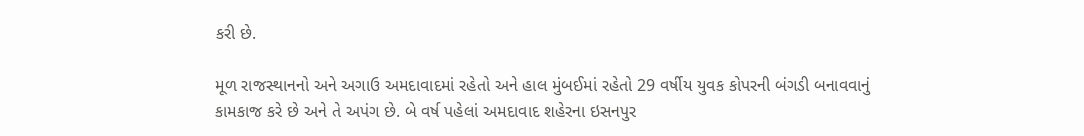કરી છે.

મૂળ રાજસ્થાનનો અને અગાઉ અમદાવાદમાં રહેતો અને હાલ મુંબઈમાં રહેતો 29 વર્ષીય યુવક કોપરની બંગડી બનાવવાનું કામકાજ કરે છે અને તે અપંગ છે. બે વર્ષ પહેલાં અમદાવાદ શહેરના ઇસનપુર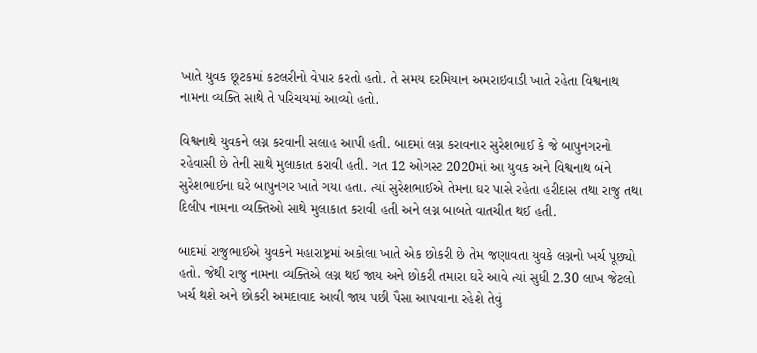ખાતે યુવક છૂટકમાં કટલરીનો વેપાર કરતો હતો. તે સમય દરમિયાન અમરાઇવાડી ખાતે રહેતા વિશ્વનાથ નામના વ્યક્તિ સાથે તે પરિચયમાં આવ્યો હતો.

વિશ્વનાથે યુવકને લગ્ન કરવાની સલાહ આપી હતી. બાદમાં લગ્ન કરાવનાર સુરેશભાઈ કે જે બાપુનગરનો રહેવાસી છે તેની સાથે મુલાકાત કરાવી હતી. ગત 12 ઓગસ્ટ 2020માં આ યુવક અને વિશ્વનાથ બંને સુરેશભાઈના ઘરે બાપુનગર ખાતે ગયા હતા. ત્યાં સુરેશભાઈએ તેમના ઘર પાસે રહેતા હરીદાસ તથા રાજુ તથા દિલીપ નામના વ્યક્તિઓ સાથે મુલાકાત કરાવી હતી અને લગ્ન બાબતે વાતચીત થઈ હતી.

બાદમાં રાજુભાઈએ યુવકને મહારાષ્ટ્રમાં અકોલા ખાતે એક છોકરી છે તેમ જણાવતા યુવકે લગ્નનો ખર્ચ પૂછ્યો હતો. જેથી રાજુ નામના વ્યક્તિએ લગ્ન થઈ જાય અને છોકરી તમારા ઘરે આવે ત્યાં સુધી 2.30 લાખ જેટલો ખર્ચ થશે અને છોકરી અમદાવાદ આવી જાય પછી પૈસા આપવાના રહેશે તેવું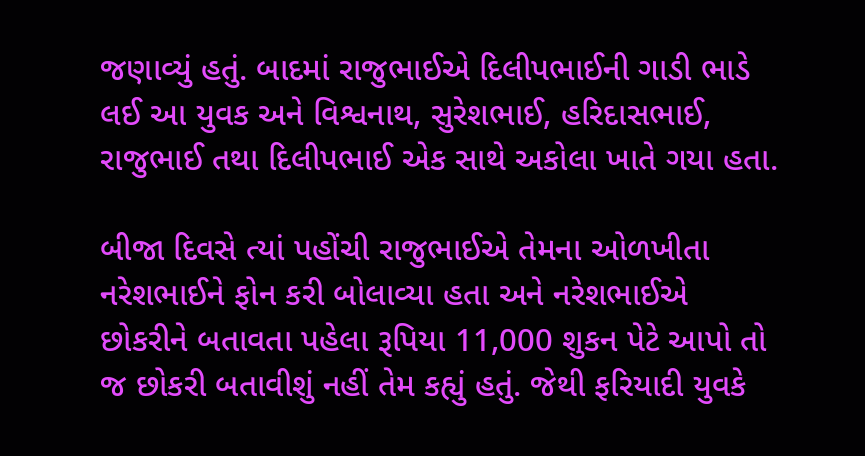જણાવ્યું હતું. બાદમાં રાજુભાઈએ દિલીપભાઈની ગાડી ભાડે લઈ આ યુવક અને વિશ્વનાથ, સુરેશભાઈ, હરિદાસભાઈ, રાજુભાઈ તથા દિલીપભાઈ એક સાથે અકોલા ખાતે ગયા હતા.

બીજા દિવસે ત્યાં પહોંચી રાજુભાઈએ તેમના ઓળખીતા નરેશભાઈને ફોન કરી બોલાવ્યા હતા અને નરેશભાઈએ છોકરીને બતાવતા પહેલા રૂપિયા 11,000 શુકન પેટે આપો તો જ છોકરી બતાવીશું નહીં તેમ કહ્યું હતું. જેથી ફરિયાદી યુવકે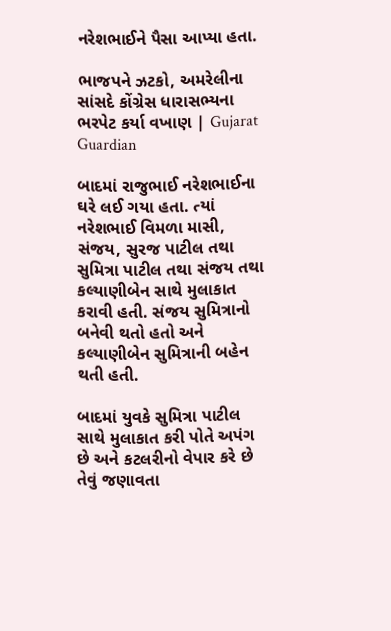નરેશભાઈને પૈસા આપ્યા હતા.

ભાજપને ઝટકો, અમરેલીના સાંસદે કોંગ્રેસ ધારાસભ્યના ભરપેટ કર્યા વખાણ | Gujarat Guardian

બાદમાં રાજુભાઈ નરેશભાઈના ઘરે લઈ ગયા હતા. ત્યાં નરેશભાઈ વિમળા માસી, સંજય, સુરજ પાટીલ તથા સુમિત્રા પાટીલ તથા સંજય તથા કલ્યાણીબેન સાથે મુલાકાત કરાવી હતી. સંજય સુમિત્રાનો બનેવી થતો હતો અને કલ્યાણીબેન સુમિત્રાની બહેન થતી હતી.

બાદમાં યુવકે સુમિત્રા પાટીલ સાથે મુલાકાત કરી પોતે અપંગ છે અને કટલરીનો વેપાર કરે છે તેવું જણાવતા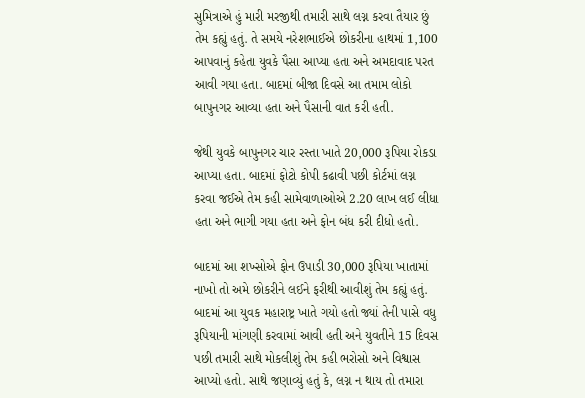સુમિત્રાએ હું મારી મરજીથી તમારી સાથે લગ્ન કરવા તૈયાર છું તેમ કહ્યું હતું. તે સમયે નરેશભાઈએ છોકરીના હાથમાં 1,100 આપવાનું કહેતા યુવકે પૈસા આપ્યા હતા અને અમદાવાદ પરત આવી ગયા હતા. બાદમાં બીજા દિવસે આ તમામ લોકો બાપુનગર આવ્યા હતા અને પૈસાની વાત કરી હતી.

જેથી યુવકે બાપુનગર ચાર રસ્તા ખાતે 20,000 રૂપિયા રોકડા આપ્યા હતા. બાદમાં ફોટો કોપી કઢાવી પછી કોર્ટમાં લગ્ન કરવા જઈએ તેમ કહી સામેવાળાઓએ 2.20 લાખ લઈ લીધા હતા અને ભાગી ગયા હતા અને ફોન બંધ કરી દીધો હતો.

બાદમાં આ શખ્સોએ ફોન ઉપાડી 30,000 રૂપિયા ખાતામાં નાખો તો અમે છોકરીને લઈને ફરીથી આવીશું તેમ કહ્યું હતું. બાદમાં આ યુવક મહારાષ્ટ્ર ખાતે ગયો હતો જ્યાં તેની પાસે વધુ રૂપિયાની માંગણી કરવામાં આવી હતી અને યુવતીને 15 દિવસ પછી તમારી સાથે મોકલીશું તેમ કહી ભરોસો અને વિશ્વાસ આપ્યો હતો. સાથે જણાવ્યું હતું કે, લગ્ન ન થાય તો તમારા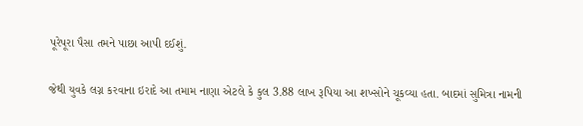પૂરેપૂરા પૈસા તમને પાછા આપી દઈશું.

જેથી યુવકે લગ્ન કરવાના ઇરાદે આ તમામ નાણા એટલે કે કુલ 3.88 લાખ રૂપિયા આ શખ્સોને ચૂકવ્યા હતા. બાદમાં સુમિત્રા નામની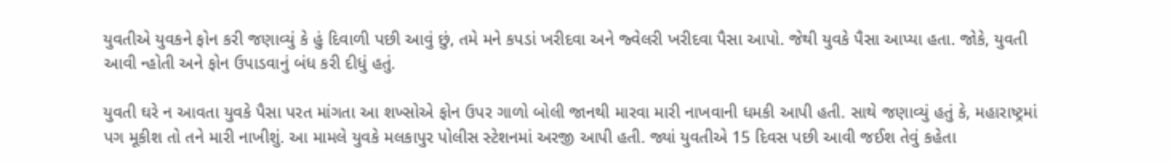યુવતીએ યુવકને ફોન કરી જણાવ્યું કે હું દિવાળી પછી આવું છું, તમે મને કપડાં ખરીદવા અને જ્વેલરી ખરીદવા પૈસા આપો. જેથી યુવકે પૈસા આપ્યા હતા. જોકે, યુવતી આવી ન્હોતી અને ફોન ઉપાડવાનું બંધ કરી દીધું હતું.

યુવતી ઘરે ન આવતા યુવકે પૈસા પરત માંગતા આ શખ્સોએ ફોન ઉપર ગાળો બોલી જાનથી મારવા મારી નાખવાની ધમકી આપી હતી. સાથે જણાવ્યું હતું કે, મહારાષ્ટ્રમાં પગ મૂકીશ તો તને મારી નાખીશું. આ મામલે યુવકે મલકાપુર પોલીસ સ્ટેશનમાં અરજી આપી હતી. જ્યાં યુવતીએ 15 દિવસ પછી આવી જઈશ તેવું કહેતા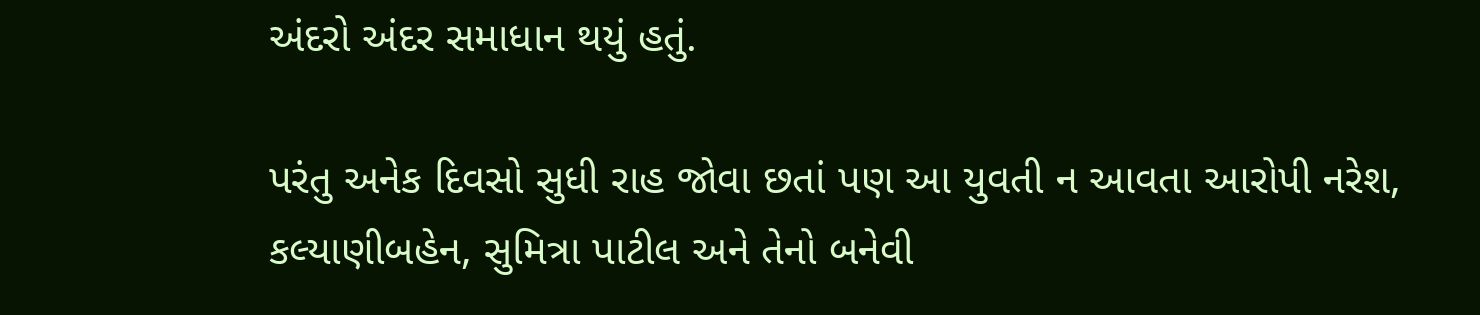અંદરો અંદર સમાધાન થયું હતું.

પરંતુ અનેક દિવસો સુધી રાહ જોવા છતાં પણ આ યુવતી ન આવતા આરોપી નરેશ, કલ્યાણીબહેન, સુમિત્રા પાટીલ અને તેનો બનેવી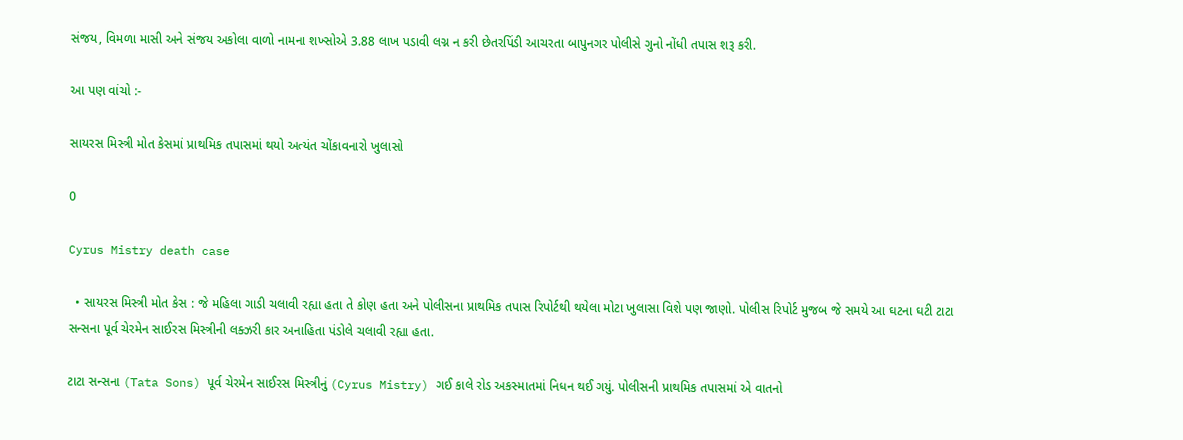સંજય, વિમળા માસી અને સંજય અકોલા વાળો નામના શખ્સોએ 3.88 લાખ પડાવી લગ્ન ન કરી છેતરપિંડી આચરતા બાપુનગર પોલીસે ગુનો નોંધી તપાસ શરૂ કરી.

આ પણ વાંચો :-

સાયરસ મિસ્ત્રી મોત કેસમાં પ્રાથમિક તપાસમાં થયો અત્યંત ચોંકાવનારો ખુલાસો

0

Cyrus Mistry death case

  • સાયરસ મિસ્ત્રી મોત કેસ : જે મહિલા ગાડી ચલાવી રહ્યા હતા તે કોણ હતા અને પોલીસના પ્રાથમિક તપાસ રિપોર્ટથી થયેલા મોટા ખુલાસા વિશે પણ જાણો. પોલીસ રિપોર્ટ મુજબ જે સમયે આ ઘટના ઘટી ટાટા સન્સના પૂર્વ ચેરમેન સાઈરસ મિસ્ત્રીની લક્ઝરી કાર અનાહિતા પંડોલે ચલાવી રહ્યા હતા.

ટાટા સન્સના (Tata Sons) પૂર્વ ચેરમેન સાઈરસ મિસ્ત્રીનું (Cyrus Mistry) ગઈ કાલે રોડ અકસ્માતમાં નિધન થઈ ગયું. પોલીસની પ્રાથમિક તપાસમાં એ વાતનો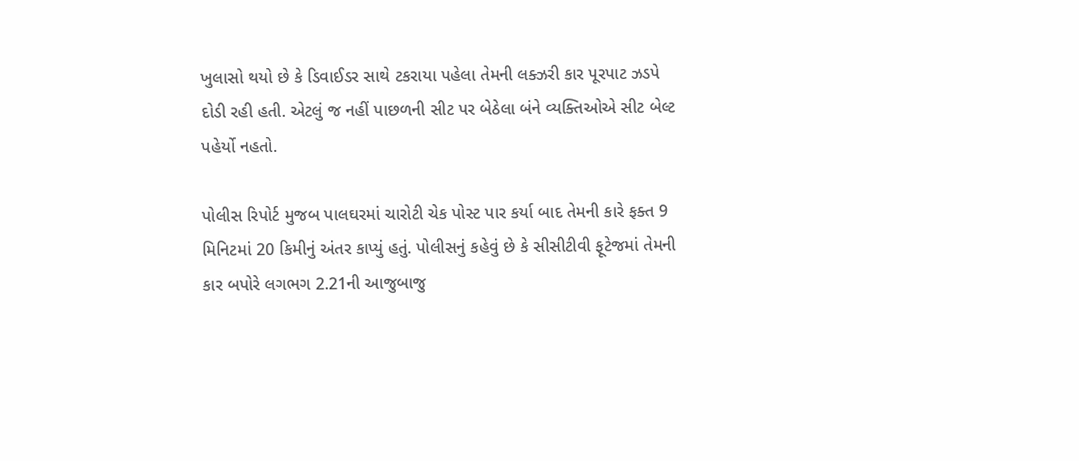ખુલાસો થયો છે કે ડિવાઈડર સાથે ટકરાયા પહેલા તેમની લક્ઝરી કાર પૂરપાટ ઝડપે દોડી રહી હતી. એટલું જ નહીં પાછળની સીટ પર બેઠેલા બંને વ્યક્તિઓએ સીટ બેલ્ટ પહેર્યો નહતો.

પોલીસ રિપોર્ટ મુજબ પાલઘરમાં ચારોટી ચેક પોસ્ટ પાર કર્યા બાદ તેમની કારે ફક્ત 9 મિનિટમાં 20 કિમીનું અંતર કાપ્યું હતું. પોલીસનું કહેવું છે કે સીસીટીવી ફૂટેજમાં તેમની કાર બપોરે લગભગ 2.21ની આજુબાજુ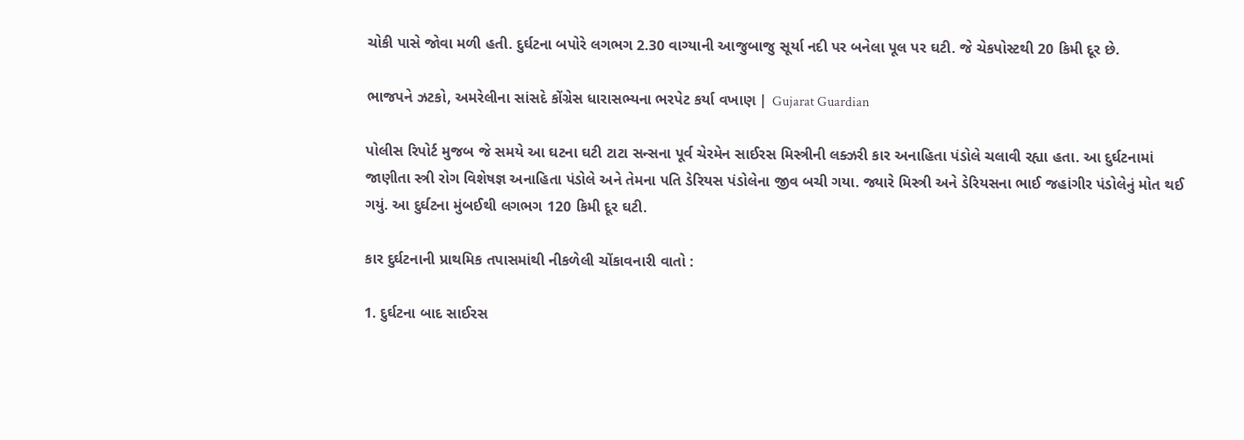ચોકી પાસે જોવા મળી હતી. દુર્ઘટના બપોરે લગભગ 2.30 વાગ્યાની આજુબાજુ સૂર્યા નદી પર બનેલા પૂલ પર ઘટી. જે ચેકપોસ્ટથી 20 કિમી દૂર છે.

ભાજપને ઝટકો, અમરેલીના સાંસદે કોંગ્રેસ ધારાસભ્યના ભરપેટ કર્યા વખાણ | Gujarat Guardian

પોલીસ રિપોર્ટ મુજબ જે સમયે આ ઘટના ઘટી ટાટા સન્સના પૂર્વ ચેરમેન સાઈરસ મિસ્ત્રીની લક્ઝરી કાર અનાહિતા પંડોલે ચલાવી રહ્યા હતા. આ દુર્ઘટનામાં જાણીતા સ્ત્રી રોગ વિશેષજ્ઞ અનાહિતા પંડોલે અને તેમના પતિ ડેરિયસ પંડોલેના જીવ બચી ગયા. જ્યારે મિસ્ત્રી અને ડેરિયસના ભાઈ જહાંગીર પંડોલેનું મોત થઈ ગયું. આ દુર્ઘટના મુંબઈથી લગભગ 120 કિમી દૂર ઘટી.

કાર દુર્ઘટનાની પ્રાથમિક તપાસમાંથી નીકળેલી ચોંકાવનારી વાતો :

1. દુર્ઘટના બાદ સાઈરસ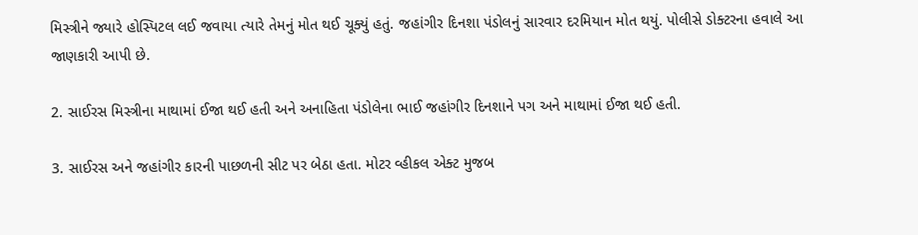મિસ્ત્રીને જ્યારે હોસ્પિટલ લઈ જવાયા ત્યારે તેમનું મોત થઈ ચૂક્યું હતું. જહાંગીર દિનશા પંડોલનું સારવાર દરમિયાન મોત થયું. પોલીસે ડોક્ટરના હવાલે આ જાણકારી આપી છે.

2. સાઈરસ મિસ્ત્રીના માથામાં ઈજા થઈ હતી અને અનાહિતા પંડોલેના ભાઈ જહાંગીર દિનશાને પગ અને માથામાં ઈજા થઈ હતી.

3. સાઈરસ અને જહાંગીર કારની પાછળની સીટ પર બેઠા હતા. મોટર વ્હીકલ એક્ટ મુજબ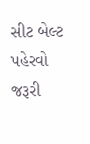સીટ બેલ્ટ પહેરવો જરૂરી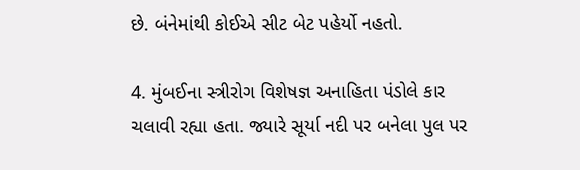છે. બંનેમાંથી કોઈએ સીટ બેટ પહેર્યો નહતો.

4. મુંબઈના સ્ત્રીરોગ વિશેષજ્ઞ અનાહિતા પંડોલે કાર ચલાવી રહ્યા હતા. જ્યારે સૂર્યા નદી પર બનેલા પુલ પર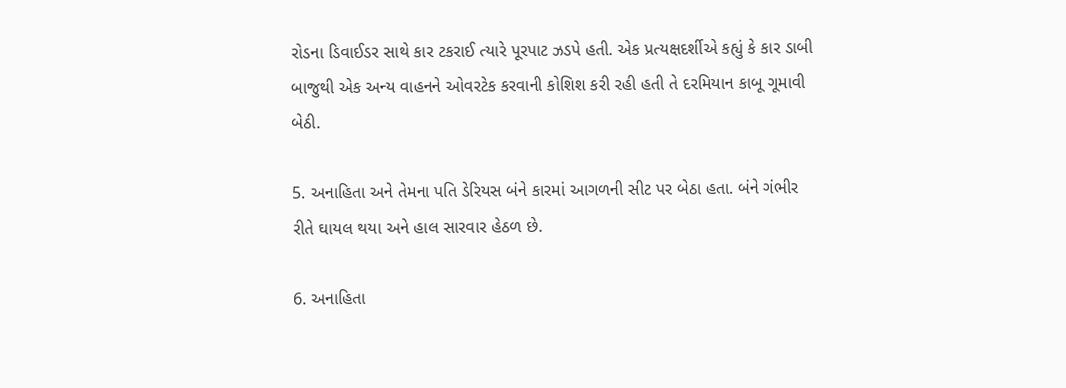રોડના ડિવાઈડર સાથે કાર ટકરાઈ ત્યારે પૂરપાટ ઝડપે હતી. એક પ્રત્યક્ષદર્શીએ કહ્યું કે કાર ડાબી બાજુથી એક અન્ય વાહનને ઓવરટેક કરવાની કોશિશ કરી રહી હતી તે દરમિયાન કાબૂ ગૂમાવી બેઠી.

5. અનાહિતા અને તેમના પતિ ડેરિયસ બંને કારમાં આગળની સીટ પર બેઠા હતા. બંને ગંભીર રીતે ઘાયલ થયા અને હાલ સારવાર હેઠળ છે.

6. અનાહિતા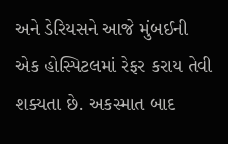અને ડેરિયસને આજે મુંબઈની એક હોસ્પિટલમાં રેફર કરાય તેવી શક્યતા છે. અકસ્માત બાદ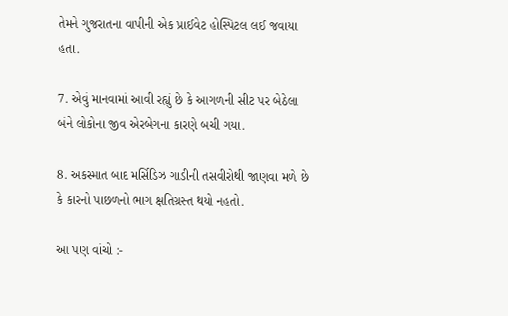તેમને ગુજરાતના વાપીની એક પ્રાઈવેટ હોસ્પિટલ લઈ જવાયા હતા.

7. એવું માનવામાં આવી રહ્યું છે કે આગળની સીટ પર બેઠેલા બંને લોકોના જીવ એરબેગના કારણે બચી ગયા.

8. અકસ્માત બાદ મર્સિડિઝ ગાડીની તસવીરોથી જાણવા મળે છે કે કારનો પાછળનો ભાગ ક્ષતિગ્રસ્ત થયો નહતો.

આ પણ વાંચો :-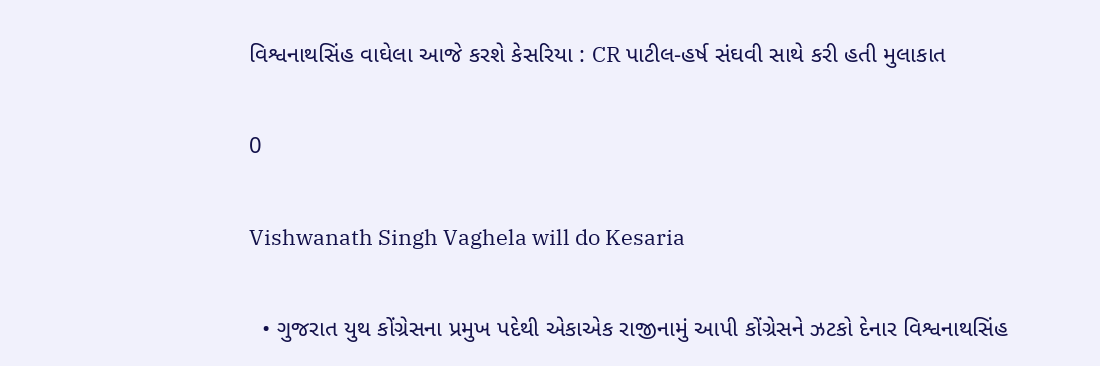વિશ્વનાથસિંહ વાઘેલા આજે કરશે કેસરિયા : CR પાટીલ-હર્ષ સંઘવી સાથે કરી હતી મુલાકાત

0

Vishwanath Singh Vaghela will do Kesaria

  • ગુજરાત યુથ કોંગ્રેસના પ્રમુખ પદેથી એકાએક રાજીનામું આપી કોંગ્રેસને ઝટકો દેનાર વિશ્વનાથસિંહ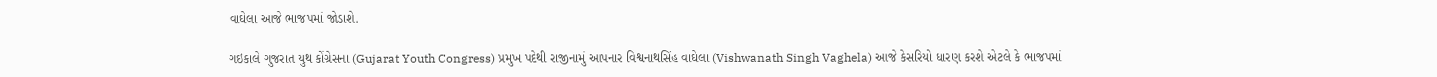વાઘેલા આજે ભાજપમાં જોડાશે.

ગઇકાલે ગુજરાત યુથ કોંગ્રેસના (Gujarat Youth Congress) પ્રમુખ પદેથી રાજીનામું આપનાર વિશ્વનાથસિંહ વાઘેલા (Vishwanath Singh Vaghela) આજે કેસરિયો ધારણ કરશે એટલે કે ભાજપમાં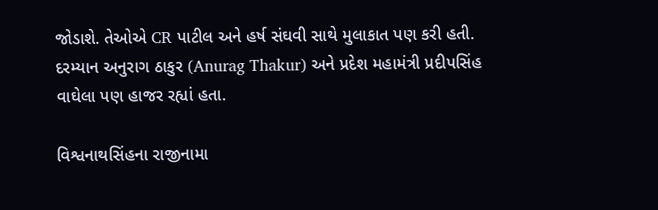જોડાશે. તેઓએ CR પાટીલ અને હર્ષ સંઘવી સાથે મુલાકાત પણ કરી હતી. દરમ્યાન અનુરાગ ઠાકુર (Anurag Thakur) અને પ્રદેશ મહામંત્રી પ્રદીપસિંહ વાઘેલા પણ હાજર રહ્યાં હતા.

વિશ્વનાથસિંહના રાજીનામા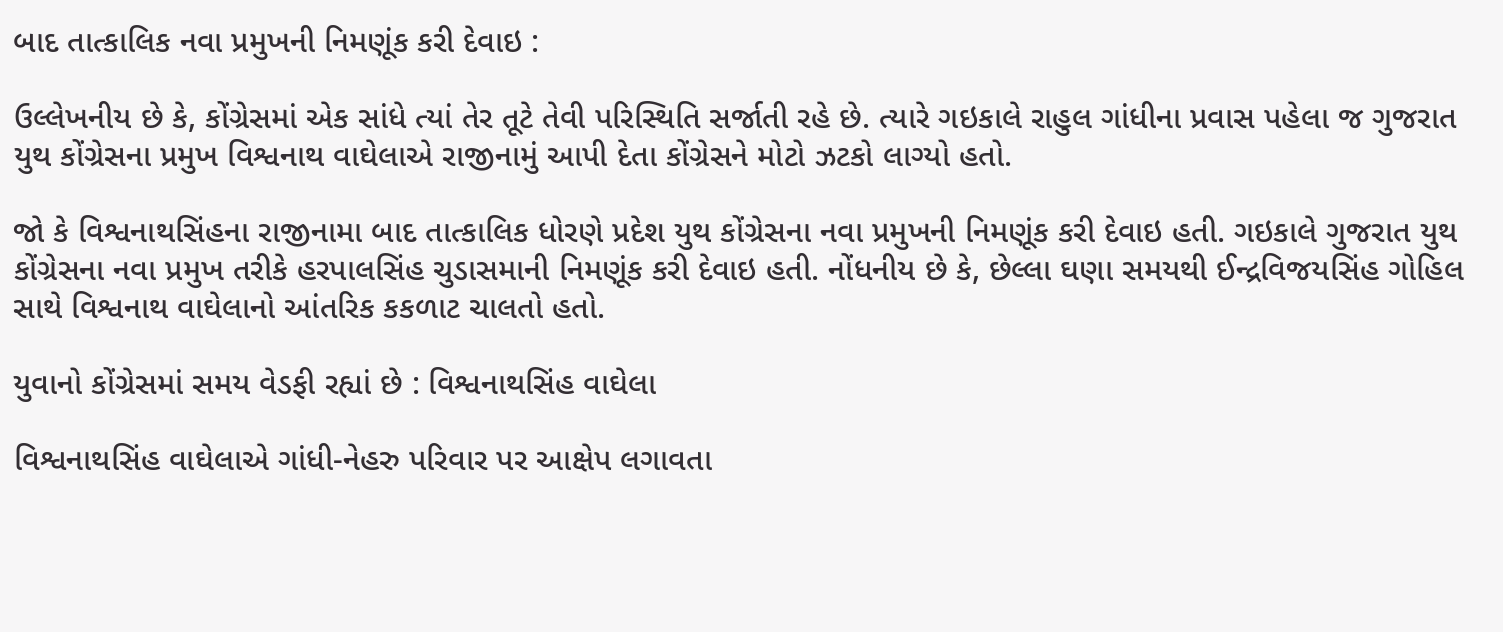બાદ તાત્કાલિક નવા પ્રમુખની નિમણૂંક કરી દેવાઇ :

ઉલ્લેખનીય છે કે, કોંગ્રેસમાં એક સાંધે ત્યાં તેર તૂટે તેવી પરિસ્થિતિ સર્જાતી રહે છે. ત્યારે ગઇકાલે રાહુલ ગાંધીના પ્રવાસ પહેલા જ ગુજરાત યુથ કોંગ્રેસના પ્રમુખ વિશ્વનાથ વાઘેલાએ રાજીનામું આપી દેતા કોંગ્રેસને મોટો ઝટકો લાગ્યો હતો.

જો કે વિશ્વનાથસિંહના રાજીનામા બાદ તાત્કાલિક ધોરણે પ્રદેશ યુથ કોંગ્રેસના નવા પ્રમુખની નિમણૂંક કરી દેવાઇ હતી. ગઇકાલે ગુજરાત યુથ કોંગ્રેસના નવા પ્રમુખ તરીકે હરપાલસિંહ ચુડાસમાની નિમણૂંક કરી દેવાઇ હતી. નોંધનીય છે કે, છેલ્લા ઘણા સમયથી ઈન્દ્રવિજયસિંહ ગોહિલ સાથે વિશ્વનાથ વાઘેલાનો આંતરિક કકળાટ ચાલતો હતો.

યુવાનો કોંગ્રેસમાં સમય વેડફી રહ્યાં છે : વિશ્વનાથસિંહ વાઘેલા

વિશ્વનાથસિંહ વાઘેલાએ ગાંધી-નેહરુ પરિવાર પર આક્ષેપ લગાવતા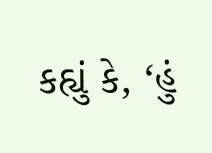કહ્યું કે, ‘હું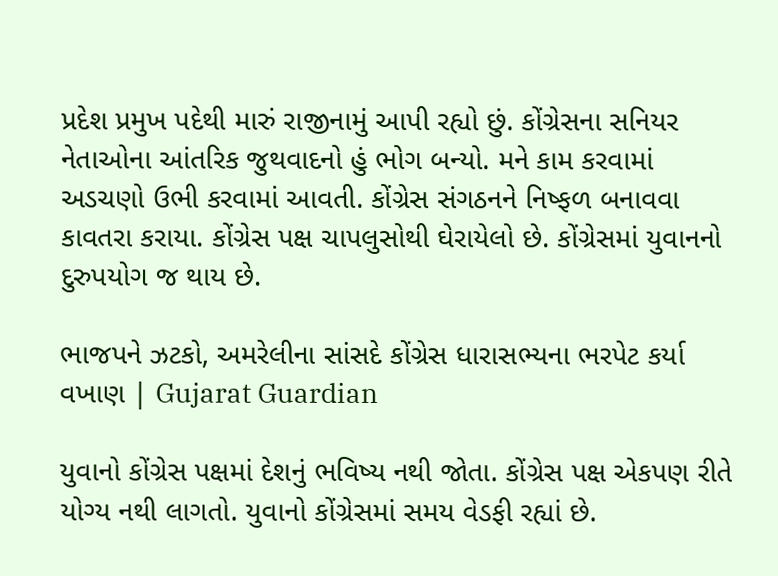પ્રદેશ પ્રમુખ પદેથી મારું રાજીનામું આપી રહ્યો છું. કોંગ્રેસના સનિયર નેતાઓના આંતરિક જુથવાદનો હું ભોગ બન્યો. મને કામ કરવામાં અડચણો ઉભી કરવામાં આવતી. કોંગ્રેસ સંગઠનને નિષ્ફળ બનાવવા કાવતરા કરાયા. કોંગ્રેસ પક્ષ ચાપલુસોથી ઘેરાયેલો છે. કોંગ્રેસમાં યુવાનનો દુરુપયોગ જ થાય છે.

ભાજપને ઝટકો, અમરેલીના સાંસદે કોંગ્રેસ ધારાસભ્યના ભરપેટ કર્યા વખાણ | Gujarat Guardian

યુવાનો કોંગ્રેસ પક્ષમાં દેશનું ભવિષ્ય નથી જોતા. કોંગ્રેસ પક્ષ એકપણ રીતે યોગ્ય નથી લાગતો. યુવાનો કોંગ્રેસમાં સમય વેડફી રહ્યાં છે.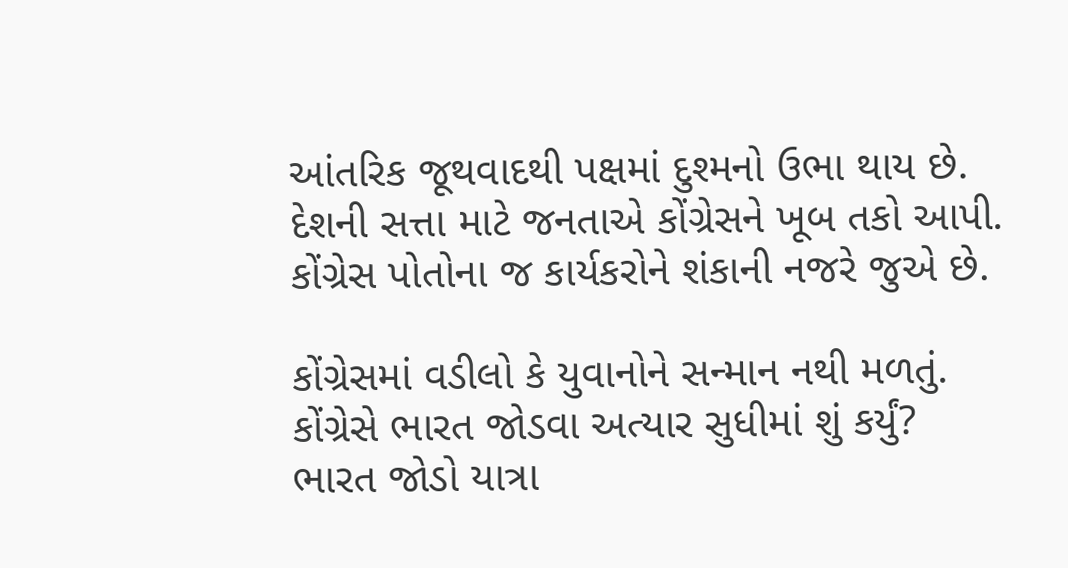આંતરિક જૂથવાદથી પક્ષમાં દુશ્મનો ઉભા થાય છે. દેશની સત્તા માટે જનતાએ કોંગ્રેસને ખૂબ તકો આપી. કોંગ્રેસ પોતોના જ કાર્યકરોને શંકાની નજરે જુએ છે.

કોંગ્રેસમાં વડીલો કે યુવાનોને સન્માન નથી મળતું. કોંગ્રેસે ભારત જોડવા અત્યાર સુધીમાં શું કર્યું? ભારત જોડો યાત્રા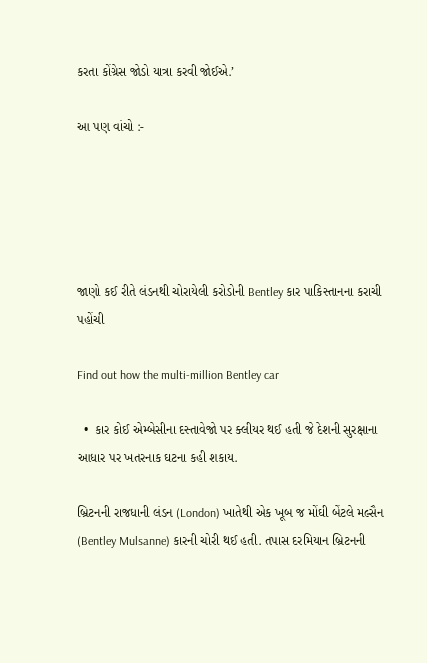કરતા કોંગ્રેસ જોડો યાત્રા કરવી જોઈએ.’

આ પણ વાંચો :-





જાણો કઈ રીતે લંડનથી ચોરાયેલી કરોડોની Bentley કાર પાકિસ્તાનના કરાચી પહોંચી

Find out how the multi-million Bentley car

  •  કાર કોઈ એમ્બેસીના દસ્તાવેજો પર ક્લીયર થઈ હતી જે દેશની સુરક્ષાના આધાર પર ખતરનાક ઘટના કહી શકાય.

બ્રિટનની રાજધાની લંડન (London) ખાતેથી એક ખૂબ જ મોંઘી બેંટલે મલ્સૈન (Bentley Mulsanne) કારની ચોરી થઈ હતી. તપાસ દરમિયાન બ્રિટનની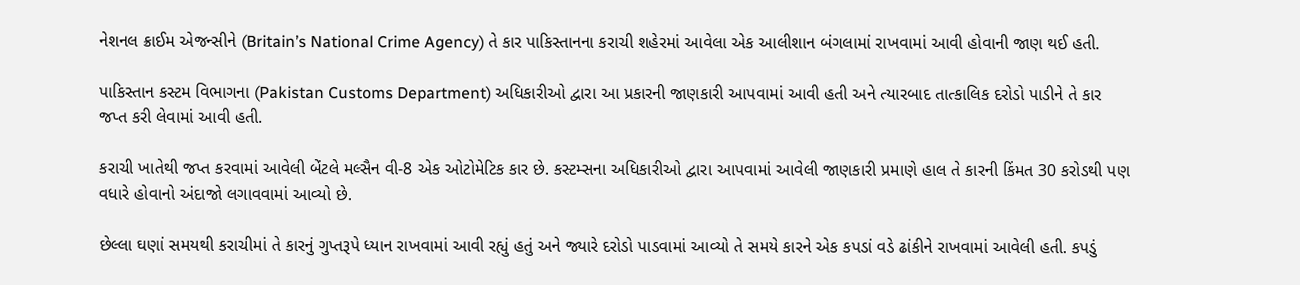નેશનલ ક્રાઈમ એજન્સીને (Britain’s National Crime Agency) તે કાર પાકિસ્તાનના કરાચી શહેરમાં આવેલા એક આલીશાન બંગલામાં રાખવામાં આવી હોવાની જાણ થઈ હતી.

પાકિસ્તાન કસ્ટમ વિભાગના (Pakistan Customs Department) અધિકારીઓ દ્વારા આ પ્રકારની જાણકારી આપવામાં આવી હતી અને ત્યારબાદ તાત્કાલિક દરોડો પાડીને તે કાર જપ્ત કરી લેવામાં આવી હતી.

કરાચી ખાતેથી જપ્ત કરવામાં આવેલી બેંટલે મલ્સૈન વી-8 એક ઓટોમેટિક કાર છે. કસ્ટમ્સના અધિકારીઓ દ્વારા આપવામાં આવેલી જાણકારી પ્રમાણે હાલ તે કારની કિંમત 30 કરોડથી પણ વધારે હોવાનો અંદાજો લગાવવામાં આવ્યો છે.

છેલ્લા ઘણાં સમયથી કરાચીમાં તે કારનું ગુપ્તરૂપે ધ્યાન રાખવામાં આવી રહ્યું હતું અને જ્યારે દરોડો પાડવામાં આવ્યો તે સમયે કારને એક કપડાં વડે ઢાંકીને રાખવામાં આવેલી હતી. કપડું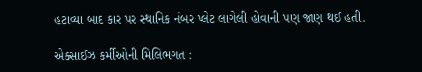હટાવ્યા બાદ કાર પર સ્થાનિક નંબર પ્લેટ લાગેલી હોવાની પણ જાણ થઈ હતી.

એક્સાઈઝ કર્મીઓની મિલિભગત :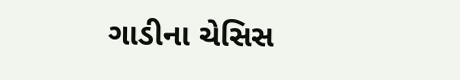ગાડીના ચેસિસ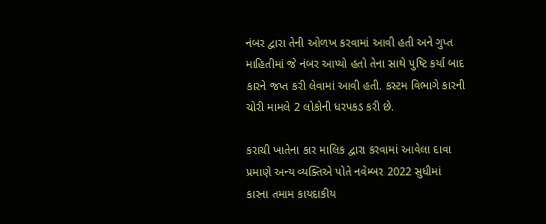નંબર દ્વારા તેની ઓળખ કરવામાં આવી હતી અને ગુપ્ત માહિતીમાં જે નંબર આપ્યો હતો તેના સાથે પુષ્ટિ કર્યા બાદ કારને જપ્ત કરી લેવામાં આવી હતી. કસ્ટમ વિભાગે કારની ચોરી મામલે 2 લોકોની ધરપકડ કરી છે.

કરાચી ખાતેના કાર માલિક દ્વારા કરવામાં આવેલા દાવા પ્રમાણે અન્ય વ્યક્તિએ પોતે નવેમ્બર 2022 સુધીમાં કારના તમામ કાયદાકીય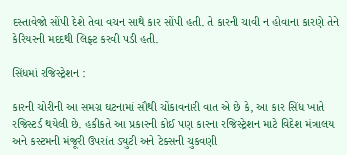દસ્તાવેજો સોંપી દેશે તેવા વચન સાથે કાર સોંપી હતી. તે કારની ચાવી ન હોવાના કારણે તેને કેરિયરની મદદથી લિફ્ટ કરવી પડી હતી.

સિંધમાં રજિસ્ટ્રેશન :

કારની ચોરીની આ સમગ્ર ઘટનામાં સૌથી ચોંકાવનારી વાત એ છે કે, આ કાર સિંધ ખાતે રજિસ્ટર્ડ થયેલી છે. હકીકતે આ પ્રકારની કોઈ પણ કારના રજિસ્ટ્રેશન માટે વિદેશ મંત્રાલય અને કસ્ટમની મંજૂરી ઉપરાંત ડ્યુટી અને ટેક્સની ચુકવણી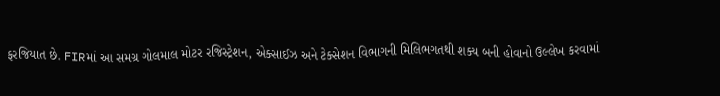ફરજિયાત છે. FIRમાં આ સમગ્ર ગોલમાલ મોટર રજિસ્ટ્રેશન, એક્સાઈઝ અને ટેક્સેશન વિભાગની મિલિભગતથી શક્ય બની હોવાનો ઉલ્લેખ કરવામાં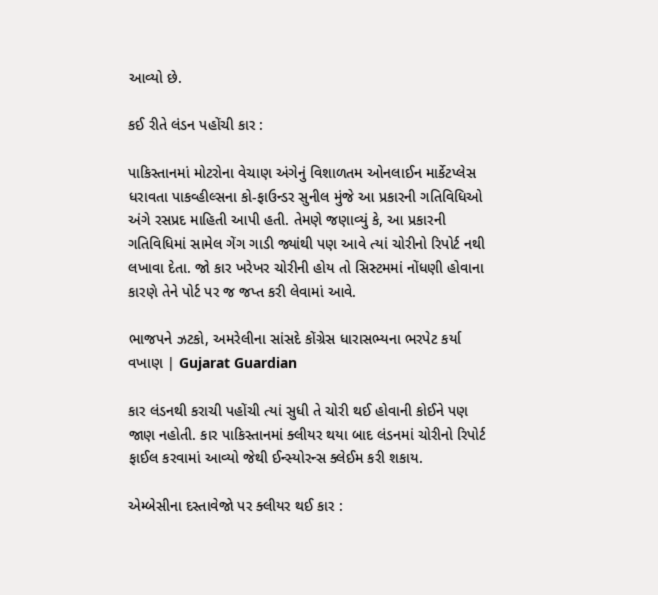આવ્યો છે.

કઈ રીતે લંડન પહોંચી કાર :

પાકિસ્તાનમાં મોટરોના વેચાણ અંગેનું વિશાળતમ ઓનલાઈન માર્કેટપ્લેસ ધરાવતા પાકવ્હીલ્સના કો-ફાઉન્ડર સુનીલ મુંજે આ પ્રકારની ગતિવિધિઓ અંગે રસપ્રદ માહિતી આપી હતી. તેમણે જણાવ્યું કે, આ પ્રકારની ગતિવિધિમાં સામેલ ગેંગ ગાડી જ્યાંથી પણ આવે ત્યાં ચોરીનો રિપોર્ટ નથી લખાવા દેતા. જો કાર ખરેખર ચોરીની હોય તો સિસ્ટમમાં નોંધણી હોવાના કારણે તેને પોર્ટ પર જ જપ્ત કરી લેવામાં આવે.

ભાજપને ઝટકો, અમરેલીના સાંસદે કોંગ્રેસ ધારાસભ્યના ભરપેટ કર્યા વખાણ | Gujarat Guardian

કાર લંડનથી કરાચી પહોંચી ત્યાં સુધી તે ચોરી થઈ હોવાની કોઈને પણ જાણ નહોતી. કાર પાકિસ્તાનમાં ક્લીયર થયા બાદ લંડનમાં ચોરીનો રિપોર્ટ ફાઈલ કરવામાં આવ્યો જેથી ઈન્સ્યોરન્સ ક્લેઈમ કરી શકાય.

એમ્બેસીના દસ્તાવેજો પર ક્લીયર થઈ કાર :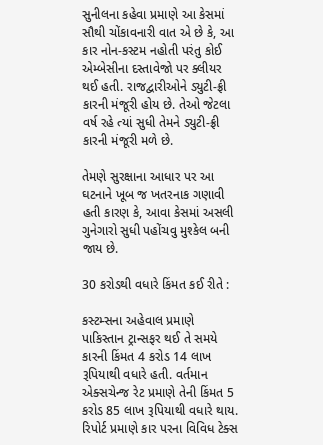સુનીલના કહેવા પ્રમાણે આ કેસમાં સૌથી ચોંકાવનારી વાત એ છે કે, આ કાર નોન-કસ્ટમ નહોતી પરંતુ કોઈ એમ્બેસીના દસ્તાવેજો પર ક્લીયર થઈ હતી. રાજદ્વારીઓને ડ્યુટી-ફ્રી કારની મંજૂરી હોય છે. તેઓ જેટલા વર્ષ રહે ત્યાં સુધી તેમને ડ્યુટી-ફ્રી કારની મંજૂરી મળે છે.

તેમણે સુરક્ષાના આધાર પર આ ઘટનાને ખૂબ જ ખતરનાક ગણાવી હતી કારણ કે, આવા કેસમાં અસલી ગુનેગારો સુધી પહોંચવુ મુશ્કેલ બની જાય છે.

30 કરોડથી વધારે કિંમત કઈ રીતે :

કસ્ટમ્સના અહેવાલ પ્રમાણે પાકિસ્તાન ટ્રાન્સફર થઈ તે સમયે કારની કિંમત 4 કરોડ 14 લાખ રૂપિયાથી વધારે હતી. વર્તમાન એક્સચેન્જ રેટ પ્રમાણે તેની કિંમત 5 કરોડ 85 લાખ રૂપિયાથી વધારે થાય. રિપોર્ટ પ્રમાણે કાર પરના વિવિધ ટેક્સ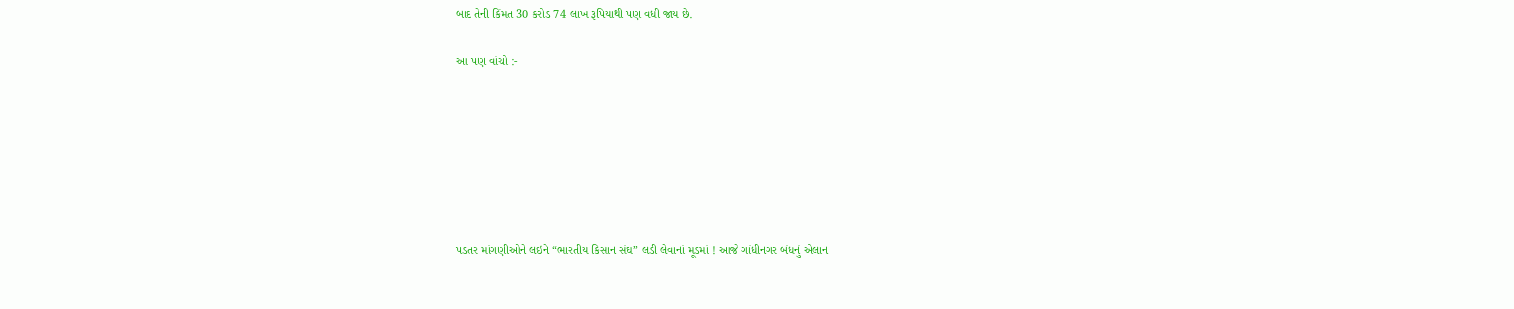બાદ તેની કિંમત 30 કરોડ 74 લાખ રૂપિયાથી પણ વધી જાય છે.

આ પણ વાંચો :-







પડતર માંગણીઓને લઇને “ભારતીય કિસાન સંઘ” લડી લેવાનાં મૂડમાં ! આજે ગાંધીનગર બંધનું એલાન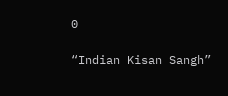0

“Indian Kisan Sangh”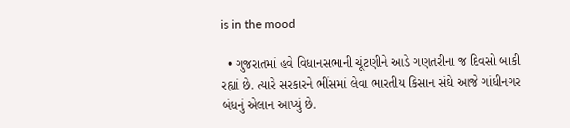is in the mood

  • ગુજરાતમાં હવે વિધાનસભાની ચૂંટણીને આડે ગણતરીના જ દિવસો બાકી રહ્યાં છે. ત્યારે સરકારને ભીંસમાં લેવા ભારતીય કિસાન સંઘે આજે ગાંધીનગર બંધનું એલાન આપ્યું છે.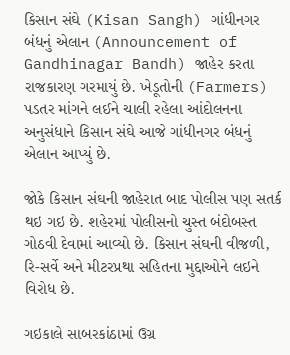કિસાન સંઘે (Kisan Sangh) ગાંધીનગર બંધનું એલાન (Announcement of Gandhinagar Bandh) જાહેર કરતા રાજકારણ ગરમાયું છે. ખેડૂતોની (Farmers) પડતર માંગને લઈને ચાલી રહેલા આંદોલનના અનુસંધાને કિસાન સંઘે આજે ગાંધીનગર બંધનું એલાન આપ્યું છે.

જોકે કિસાન સંઘની જાહેરાત બાદ પોલીસ પણ સતર્ક થઇ ગઇ છે. શહેરમાં પોલીસનો ચુસ્ત બંદોબસ્ત ગોઠવી દેવામાં આવ્યો છે. કિસાન સંઘની વીજળી, રિ-સર્વે અને મીટરપ્રથા સહિતના મુદ્દાઓને લઇને વિરોધ છે.

ગઇકાલે સાબરકાંઠામાં ઉગ્ર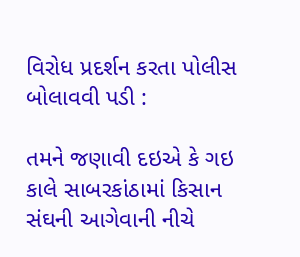વિરોધ પ્રદર્શન કરતા પોલીસ બોલાવવી પડી :

તમને જણાવી દઇએ કે ગઇ કાલે સાબરકાંઠામાં કિસાન સંઘની આગેવાની નીચે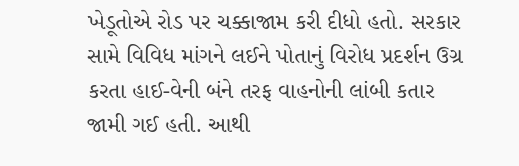ખેડૂતોએ રોડ પર ચક્કાજામ કરી દીધો હતો. સરકાર સામે વિવિધ માંગને લઈને પોતાનું વિરોધ પ્રદર્શન ઉગ્ર કરતા હાઈ-વેની બંને તરફ વાહનોની લાંબી કતાર જામી ગઈ હતી. આથી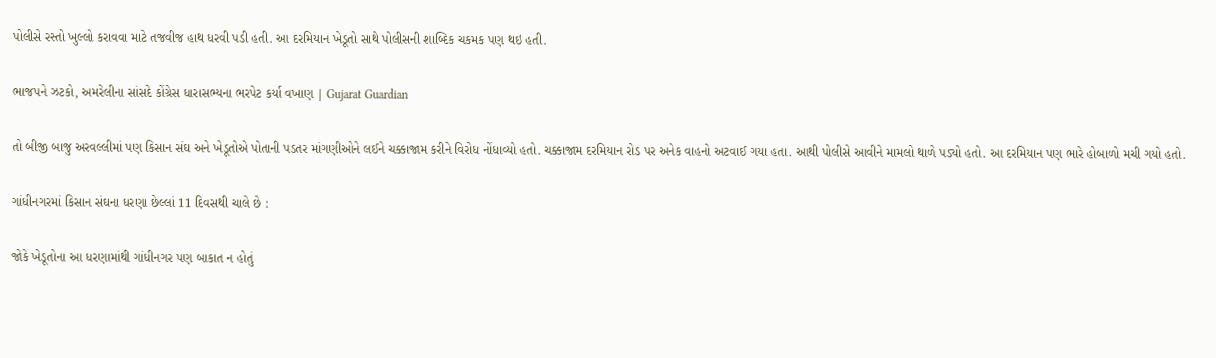પોલીસે રસ્તો ખુલ્લો કરાવવા માટે તજવીજ હાથ ધરવી પડી હતી. આ દરમિયાન ખેડૂતો સાથે પોલીસની શાબ્દિક ચકમક પણ થઇ હતી.

ભાજપને ઝટકો, અમરેલીના સાંસદે કોંગ્રેસ ધારાસભ્યના ભરપેટ કર્યા વખાણ | Gujarat Guardian

તો બીજી બાજુ અરવલ્લીમાં પણ કિસાન સંઘ અને ખેડૂતોએ પોતાની પડતર માંગણીઓને લઈને ચક્કાજામ કરીને વિરોધ નોંધાવ્યો હતો. ચક્કાજામ દરમિયાન રોડ પર અનેક વાહનો અટવાઈ ગયા હતા. આથી પોલીસે આવીને મામલો થાળે પડ્યો હતો. આ દરમિયાન પણ ભારે હોબાળો મચી ગયો હતો.

ગાંધીનગરમાં કિસાન સંઘના ધરણા છેલ્લાં 11 દિવસથી ચાલે છે :

જોકે ખેડૂતોના આ ધરણામાંથી ગાંધીનગર પણ બાકાત ન હોતું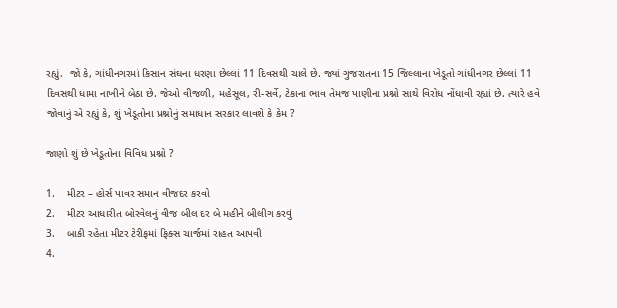રહ્યું.  જો કે, ગાંધીનગરમાં કિસાન સંઘના ધરણા છેલ્લાં 11 દિવસથી ચાલે છે. જ્યાં ગુજરાતના 15 જિલ્લાના ખેડૂતો ગાંધીનગર છેલ્લાં 11 દિવસથી ધામા નાખીને બેઠા છે. જેઓ વીજળી, મહેસૂલ, રી-સર્વે, ટેકાના ભાવ તેમજ પાણીના પ્રશ્નો સાથે વિરોધ નોંધાવી રહ્યાં છે. ત્યારે હવે જોવાનું એ રહ્યું કે, શું ખેડૂતોના પ્રશ્નોનું સમાધાન સરકાર લાવશે કે કેમ ?

જાણો શું છે ખેડૂતોના વિવિધ પ્રશ્નો ?

1.    મીટર – હોર્સ પાવર સમાન વીજદર કરવો
2.    મીટર આધારીત બોરવેલનું વીજ બીલ દર બે મહીને બીલીગ કરવું
3.    બાકી રહેતા મીટર ટેરીફમાં ફિક્સ ચાર્જમાં રાહત આપવી
4.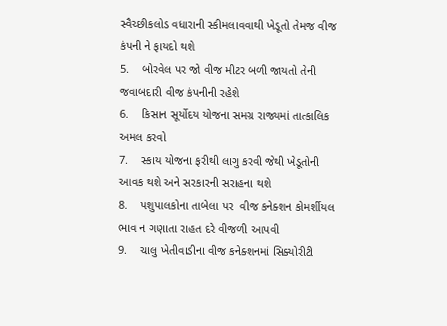સ્વૈચ્છીકલોડ વધારાની સ્કીમલાવવાથી ખેડૂતો તેમજ વીજ કંપની ને ફાયદો થશે
5.    બોરવેલ પર જો વીજ મીટર બળી જાયતો તેની જવાબદારી વીજ કંપનીની રહેશે
6.    કિસાન સૂર્યોદય યોજના સમગ્ર રાજ્યમાં તાત્કાલિક અમલ કરવો
7.    સ્કાય યોજના ફરીથી લાગુ કરવી જેથી ખેડૂતોની આવક થશે અને સરકારની સરાહના થશે
8.    પશુપાલકોના તાબેલા પર  વીજ કનેક્શન કોમર્શીયલ ભાવ ન ગણાતા રાહત દરે વીજળી આપવી
9.    ચાલુ ખેતીવાડીના વીજ કનેક્શનમાં સિક્યોરીટી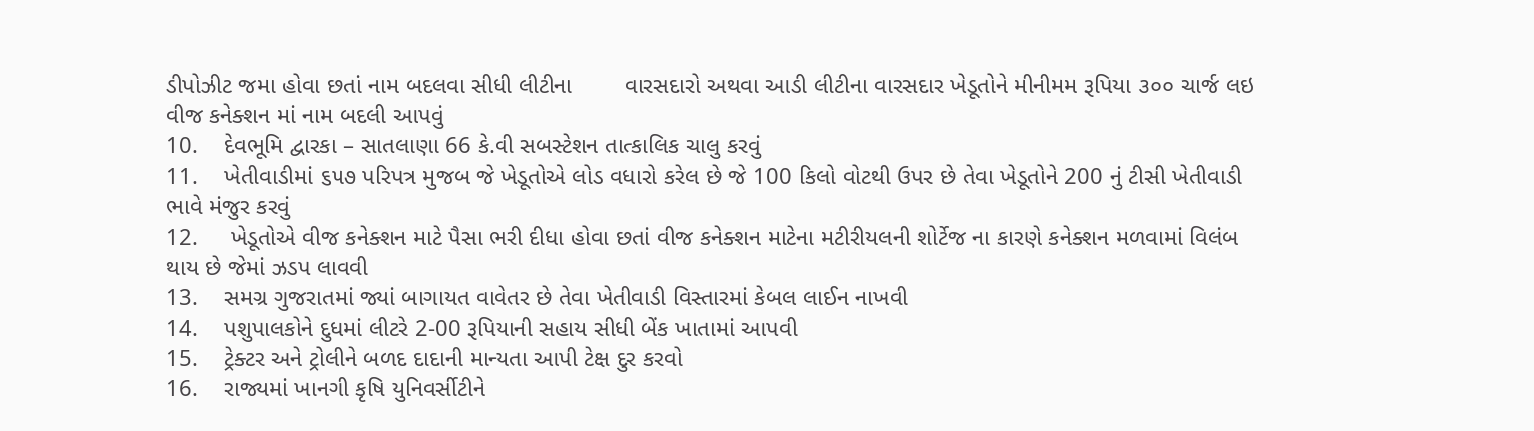ડીપોઝીટ જમા હોવા છતાં નામ બદલવા સીધી લીટીના        વારસદારો અથવા આડી લીટીના વારસદાર ખેડૂતોને મીનીમમ રૂપિયા ૩૦૦ ચાર્જ લઇ વીજ કનેક્શન માં નામ બદલી આપવું
10.    દેવભૂમિ દ્વારકા – સાતલાણા 66 કે.વી સબસ્ટેશન તાત્કાલિક ચાલુ કરવું
11.    ખેતીવાડીમાં ૬૫૭ પરિપત્ર મુજબ જે ખેડૂતોએ લોડ વધારો કરેલ છે જે 100 કિલો વોટથી ઉપર છે તેવા ખેડૂતોને 200 નું ટીસી ખેતીવાડી ભાવે મંજુર કરવું
12.     ખેડૂતોએ વીજ કનેક્શન માટે પૈસા ભરી દીધા હોવા છતાં વીજ કનેક્શન માટેના મટીરીયલની શોર્ટેજ ના કારણે કનેક્શન મળવામાં વિલંબ થાય છે જેમાં ઝડપ લાવવી
13.    સમગ્ર ગુજરાતમાં જ્યાં બાગાયત વાવેતર છે તેવા ખેતીવાડી વિસ્તારમાં કેબલ લાઈન નાખવી
14.    પશુપાલકોને દુધમાં લીટરે 2-00 રૂપિયાની સહાય સીધી બેંક ખાતામાં આપવી
15.    ટ્રેક્ટર અને ટ્રોલીને બળદ દાદાની માન્યતા આપી ટેક્ષ દુર કરવો
16.    રાજ્યમાં ખાનગી કૃષિ યુનિવર્સીટીને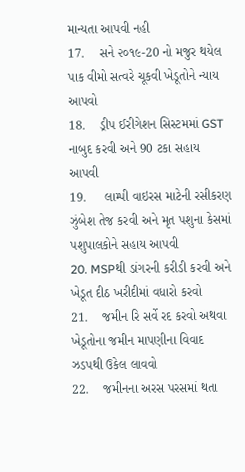માન્યતા આપવી નહી
17.    સને ૨૦૧૯-20 નો મજુર થયેલ પાક વીમો સત્વરે ચૂકવી ખેડૂતોને ન્યાય આપવો
18.    ડ્રીપ ઈરીગેશન સિસ્ટમમાં GST નાબુદ કરવી અને 90 ટકા સહાય આપવી
19.     લામ્પી વાઇરસ માટેની રસીકરણ ઝુંબેશ તેજ કરવી અને મૃત પશુના કેસમાં પશુપાલકોને સહાય આપવી
20. MSPથી ડાંગરની કરીડી કરવી અને ખેડૂત દીઠ ખરીદીમાં વધારો કરવો
21.    જમીન રિ સર્વે રદ કરવો અથવા ખેડૂતોના જમીન માપણીના વિવાદ ઝડપથી ઉકેલ લાવવો
22.    જમીનના અરસ પરસમાં થતા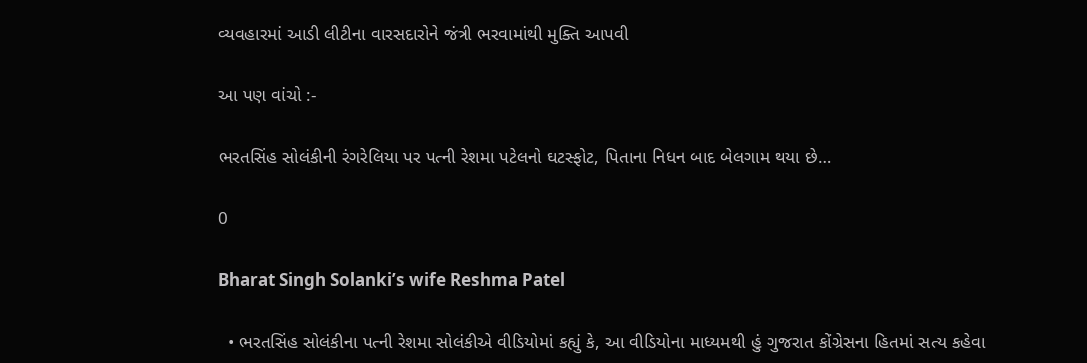વ્યવહારમાં આડી લીટીના વારસદારોને જંત્રી ભરવામાંથી મુક્તિ આપવી

આ પણ વાંચો :-

ભરતસિંહ સોલંકીની રંગરેલિયા પર પત્ની રેશમા પટેલનો ઘટસ્ફોટ, પિતાના નિધન બાદ બેલગામ થયા છે…

0

Bharat Singh Solanki’s wife Reshma Patel

  • ભરતસિંહ સોલંકીના પત્ની રેશમા સોલંકીએ વીડિયોમાં કહ્યું કે, આ વીડિયોના માધ્યમથી હું ગુજરાત કોંગ્રેસના હિતમાં સત્ય કહેવા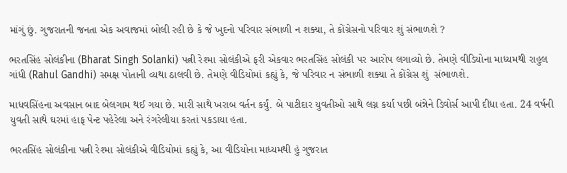માંગું છું. ગુજરાતની જનતા એક અવાજમાં બોલી રહી છે કે જે ખુદનો પરિવાર સંભાળી ન શક્યા, તે કોંગ્રેસનો પરિવાર શું સંભાળશે ?

ભરતસિંહ સોલંકીના (Bharat Singh Solanki) પત્ની રેશ્મા સોલંકીએ ફરી એકવાર ભરતસિંહ સોલંકી પર આરોપ લગાવ્યો છે. તેમણે વીડિયોના માધ્યમથી રાહુલ ગાંધી (Rahul Gandhi) સમક્ષ પોતાની વ્યથા ઠાલવી છે. તેમણે વીડિયોમાં કહ્યું કે, જે પરિવાર ન સંભાળી શક્યા તે કોંગ્રેસ શું  સંભાળશે.

માધવસિંહના અવસાન બાદ બેલગામ થઈ ગયા છે. મારી સાથે ખરાબ વર્તન કર્યું. બે પાટીદાર યુવતીઓ સાથે લગ્ન કર્યા પછી બંન્નેને ડિવોર્સ આપી દીધા હતા. 24 વર્ષની યુવતી સાથે ઘરમાં હાફ પેન્ટ પહેરેલા અને રંગરેલીયા કરતાં પકડાયા હતા.

ભરતસિંહ સોલંકીના પત્ની રેશ્મા સોલંકીએ વીડિયોમાં કહ્યું કે, આ વીડિયોના માધ્યમથી હું ગુજરાત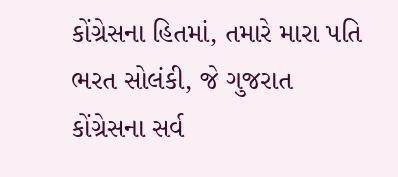કોંગ્રેસના હિતમાં, તમારે મારા પતિ ભરત સોલંકી, જે ગુજરાત કોંગ્રેસના સર્વ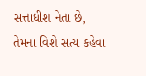સત્તાધીશ નેતા છે, તેમના વિશે સત્ય કહેવા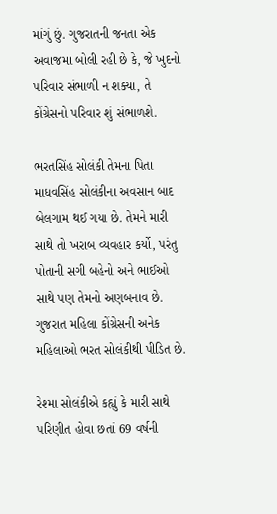માંગું છું. ગુજરાતની જનતા એક અવાજમા બોલી રહી છે કે, જે ખુદનો પરિવાર સંભાળી ન શક્યા, તે કોંગ્રેસનો પરિવાર શું સંભાળશે.

ભરતસિંહ સોલંકી તેમના પિતા માધવસિંહ સોલંકીના અવસાન બાદ બેલગામ થઈ ગયા છે. તેમને મારી સાથે તો ખરાબ વ્યવહાર કર્યો, પરંતુ પોતાની સગી બહેનો અને ભાઈઓ સાથે પણ તેમનો અણબનાવ છે. ગુજરાત મહિલા કોંગ્રેસની અનેક મહિલાઓ ભરત સોલંકીથી પીડિત છે.

રેશ્મા સોલંકીએ કહ્યું કે મારી સાથે પરિણીત હોવા છતાં 69 વર્ષની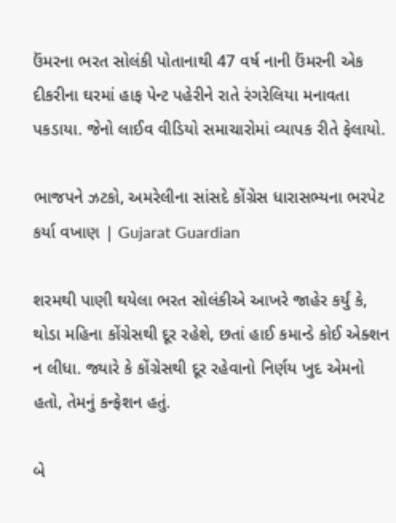ઉંમરના ભરત સોલંકી પોતાનાથી 47 વર્ષ નાની ઉંમરની એક દીકરીના ઘરમાં હાફ પેન્ટ પહેરીને રાતે રંગરેલિયા મનાવતા પકડાયા. જેનો લાઈવ વીડિયો સમાચારોમાં વ્યાપક રીતે ફેલાયો.

ભાજપને ઝટકો, અમરેલીના સાંસદે કોંગ્રેસ ધારાસભ્યના ભરપેટ કર્યા વખાણ | Gujarat Guardian

શરમથી પાણી થયેલા ભરત સોલંકીએ આખરે જાહેર કર્યું કે, થોડા મહિના કોંગ્રેસથી દૂર રહેશે, છતાં હાઈ કમાન્ડે કોઈ એક્શન ન લીધા. જ્યારે કે કોંગ્રેસથી દૂર રહેવાનો નિર્ણય ખુદ એમનો હતો, તેમનું કન્ફેશન હતું.

બે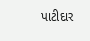પાટીદાર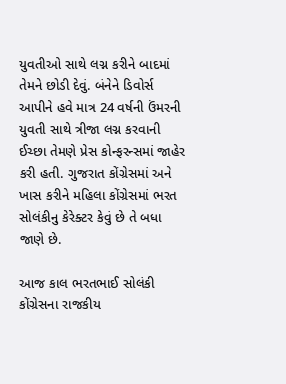યુવતીઓ સાથે લગ્ન કરીને બાદમાં તેમને છોડી દેવું. બંનેને ડિવોર્સ આપીને હવે માત્ર 24 વર્ષની ઉંમરની યુવતી સાથે ત્રીજા લગ્ન કરવાની ઈચ્છા તેમણે પ્રેસ કોન્ફરન્સમાં જાહેર કરી હતી. ગુજરાત કોંગ્રેસમાં અને ખાસ કરીને મહિલા કોંગ્રેસમાં ભરત સોલંકીનુ કેરેક્ટર કેવું છે તે બધા જાણે છે.

આજ કાલ ભરતભાઈ સોલંકી કોંગ્રેસના રાજકીય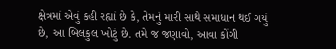ક્ષેત્રમાં એવું કહી રહ્યાં છે કે, તેમનું મારી સાથે સમાધાન થઈ ગયું છે, આ બિલકુલ ખોટું છે. તમે જ જણાવો, આવા કોંગી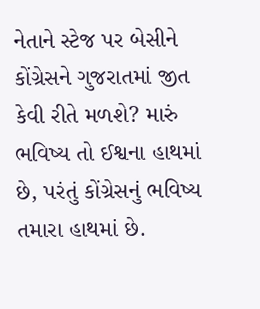નેતાને સ્ટેજ પર બેસીને કોંગ્રેસને ગુજરાતમાં જીત કેવી રીતે મળશે? મારું ભવિષ્ય તો ઈશ્વના હાથમાં છે, પરંતું કોંગ્રેસનું ભવિષ્ય તમારા હાથમાં છે.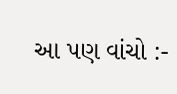આ પણ વાંચો :-